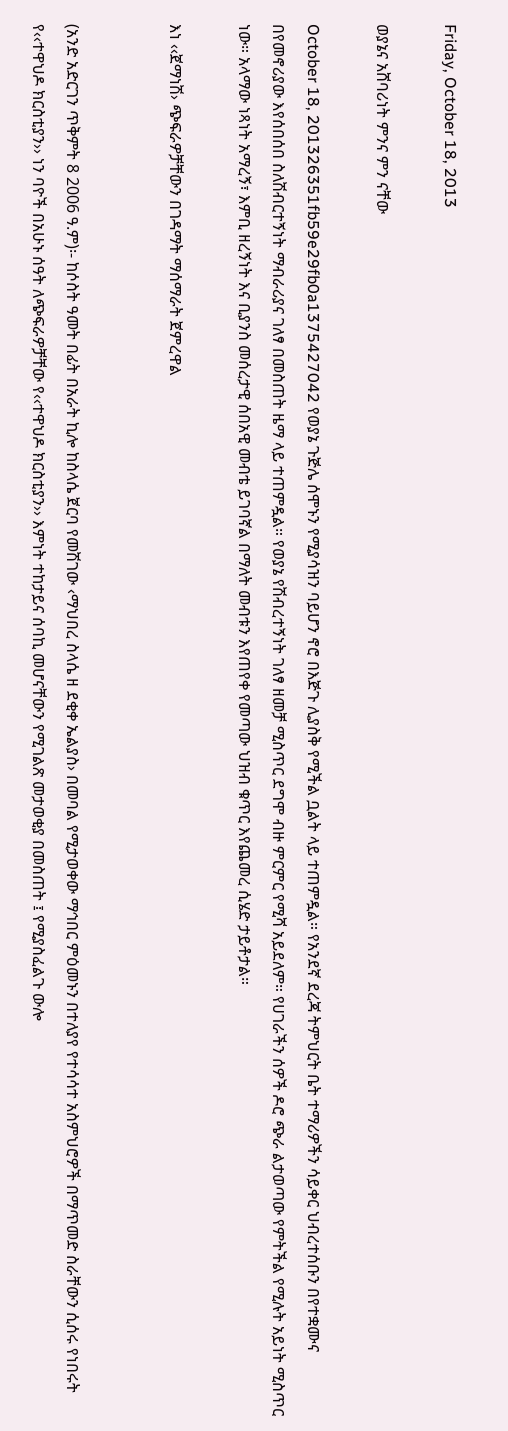Friday, October 18, 2013

ወያኔና አሸባሪነት ምንና ምን ናቸው

October 18, 201326351fb59e29fb0a1375427042 የወያኔ ጉጅሌ ሰሞኑን የሚያሳዝን ባይሆን ኖሮ በእጅጉ ሊያስቅ የሚችል ቧልት ላይ ተጠምዷል። የአንደኛ ደረጃ ትምህርት ቤት ተማሪዎችን ሳይቀር ህብረተሰቡን በየተቋሙና በየመኖሪያው እየሰበሰበ ስለሽብርተኝነት ማብራሪያና ገለፃ በመስጠት ዜማ ላይ ተጠምዷል። የወያኔ የሽብረተኝነት ገለፃ ዘመቻ ሚስጥር ደግሞ ብዙ ምርምር የሚሻ አይደለም። የሀገራችን ሰዎች ዶሮ ጭራ ልታወጣው የምትችል የሚሉት አይነት ሚስጥር ነው። አላማው ነጻነት አማረኝ፣ እምቢ ዘረኝነት እና ቢያንስ መሰረታዊ ሰበአዊ መብቴ ይገባኛል በማለት መብቱን እየጠየቀ የመጣው ህዝብ ቁጥር እየጨመረ ሲሄድ ታይቶታል።

እነ ‹‹ጀማነሽ› ጭፍራዎቻቸውን በገዳማት ማሰማራት ጀምረዋል


(አንድ አድርገን ጥቅምት 8 2006 ዓ.ም)፡- ከሶስት ዓመት በፊት በአራት ኪሎ ከስላሴ ጀርባ የመሽገው ‹ማህበረ ስላሴ ዘ ደቂቀ ኤልያስ› በመባል የሚታወቀው ማኅበር ምዕመኑን በተለያየ የተሳሳተ አስምህሮዎች በማጥመድ ስራቸውን ሲሰሩ የነበሩት የ‹‹ተዋህዶ ክርስቲያን›› ነን ባዮች በአሁኑ ሰዓት ለጭፍራዎቻቸው የ‹‹ተዋህዶ ክርስቲያን›› እምነት ተከታይና ሰባኪ መሆናቸውን የሚገልጽ መታወቂያ በመስጠት ፤ የሚያስፈልጉ ውሎ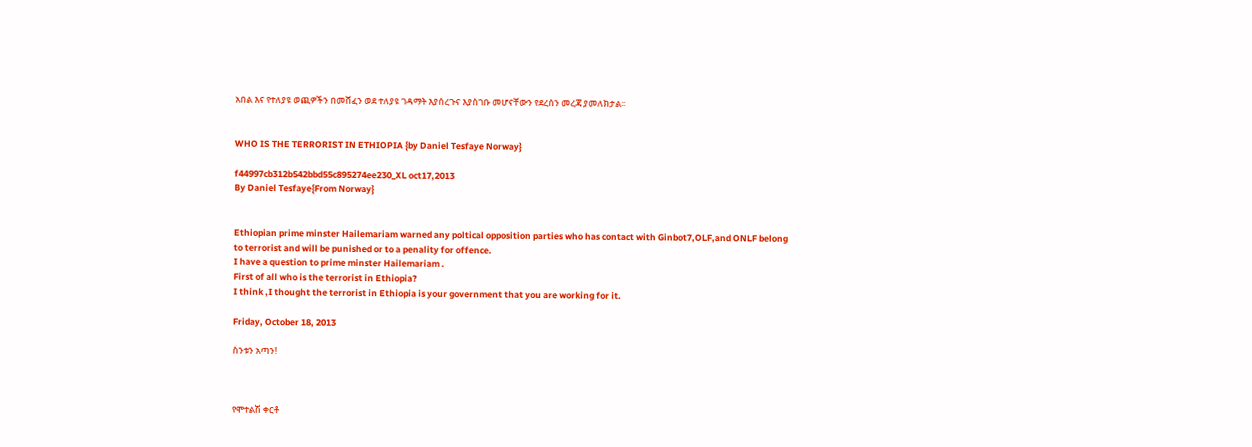አበል እና የተለያዩ ወጪዎችን በመሸፈን ወደ ተለያዩ ገዳማት እያሰረጉና እያስገቡ መሆናቸውን የደረሰን መረጃ ያመለክታል፡፡


WHO IS THE TERRORIST IN ETHIOPIA {by Daniel Tesfaye Norway}

f44997cb312b542bbd55c895274ee230_XL oct17,2013
By Daniel Tesfaye{From Norway}


Ethiopian prime minster Hailemariam warned any poltical opposition parties who has contact with Ginbot7,OLF,and ONLF belong to terrorist and will be punished or to a penality for offence.
I have a question to prime minster Hailemariam .
First of all who is the terrorist in Ethiopia?
I think ,I thought the terrorist in Ethiopia is your government that you are working for it.

Friday, October 18, 2013

ስንቱን አጣን!



የሞተልሽ ቀርቶ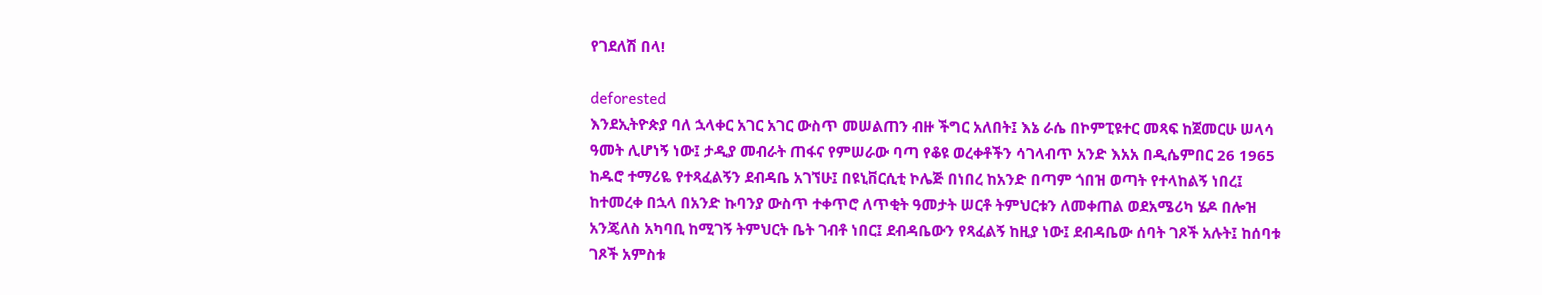የገደለሽ በላ!

deforested
እንደኢትዮጵያ ባለ ኋላቀር አገር አገር ውስጥ መሠልጠን ብዙ ችግር አለበት፤ እኔ ራሴ በኮምፒዩተር መጻፍ ከጀመርሁ ሠላሳ ዓመት ሊሆነኝ ነው፤ ታዲያ መብራት ጠፋና የምሠራው ባጣ የቆዩ ወረቀቶችን ሳገላብጥ አንድ እአአ በዲሴምበር 26 1965 ከዱሮ ተማሪዬ የተጻፈልኝን ደብዳቤ አገኘሁ፤ በዩኒቨርሲቲ ኮሌጅ በነበረ ከአንድ በጣም ጎበዝ ወጣት የተላከልኝ ነበረ፤ ከተመረቀ በኋላ በአንድ ኩባንያ ውስጥ ተቀጥሮ ለጥቂት ዓመታት ሠርቶ ትምህርቱን ለመቀጠል ወደአሜሪካ ሄዶ በሎዝ አንጄለስ አካባቢ ከሚገኝ ትምህርት ቤት ገብቶ ነበር፤ ደብዳቤውን የጻፈልኝ ከዚያ ነው፤ ደብዳቤው ሰባት ገጾች አሉት፤ ከሰባቱ ገጾች አምስቱ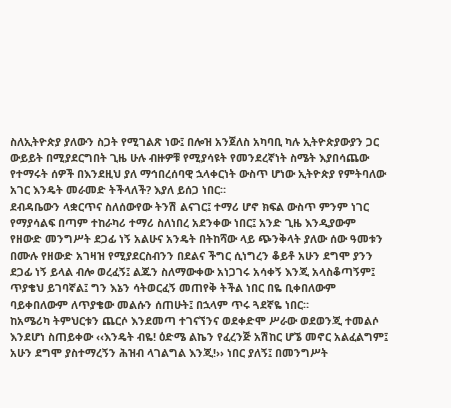ስለኢትዮጵያ ያለውን ስጋት የሚገልጽ ነው፤ በሎዝ አንጀለስ አካባቢ ካሉ ኢትዮጵያውያን ጋር ውይይት በሚያደርግበት ጊዜ ሁሉ ብዙዎቹ የሚያሳዩት የመንደረኛነት ስሜት እያበሳጨው የተማሩት ሰዎች በእንደዚህ ያለ ማኅበረሰባዊ ኋላቀርነት ውስጥ ሆነው ኢትዮጵያ የምትባለው አገር እንዴት መራመድ ትችላለች? እያለ ይሰጋ ነበር።
ደብዳቤውን ላቋርጥና ስለሰውየው ትንሽ ልናገር፤ ተማሪ ሆኖ ክፍል ውስጥ ምንም ነገር የማያሳልፍ በጣም ተከራካሪ ተማሪ ስለነበረ አደንቀው ነበር፤ አንድ ጊዜ እንዲያውም የዘውድ መንግሥት ደጋፊ ነኝ አልሁና አንዴት በትከሻው ላይ ጭንቅላት ያለው ሰው ዓመቱን በሙሉ የዘውድ አገዛዝ የሚያደርስብንን በደልና ችግር ሲነግረን ቆይቶ አሁን ደግሞ ያንን ደጋፊ ነኝ ይላል ብሎ ወረፈኝ፤ ልጁን ስለማውቀው አነጋገሩ አሳቀኝ እንጂ አላስቆጣኝም፤ ጥያቄህ ይገባኛል፤ ግን እኔን ሳትወርፈኝ መጠየቅ ትችል ነበር በዬ ቢቀበለውም ባይቀበለውም ለጥያቄው መልሱን ሰጠሁት፤ በኋላም ጥሩ ጓደኛዬ ነበር።
ከአሜሪካ ትምህርቱን ጨርሶ እንደመጣ ተገናኘንና ወደቀድሞ ሥራው ወደወንጂ ተመልሶ እንደሆነ ስጠይቀው ‹‹እንዴት ብዬ! ዕድሜ ልኬን የፈረንጅ አሽከር ሆኜ መኖር አልፈልግም፤ አሁን ደግሞ ያስተማረኝን ሕዝብ ላገልግል እንጂ!›› ነበር ያለኝ፤ በመንግሥት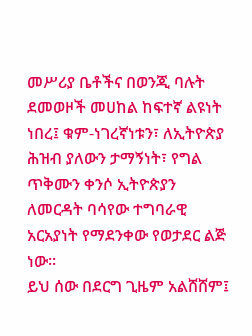መሥሪያ ቤቶችና በወንጂ ባሉት ደመወዞች መሀከል ከፍተኛ ልዩነት ነበረ፤ ቁም-ነገረኛነቱን፣ ለኢትዮጵያ ሕዝብ ያለውን ታማኝነት፣ የግል ጥቅሙን ቀንሶ ኢትዮጵያን ለመርዳት ባሳየው ተግባራዊ አርአያነት የማደንቀው የወታደር ልጅ ነው።
ይህ ሰው በደርግ ጊዜም አልሸሸም፤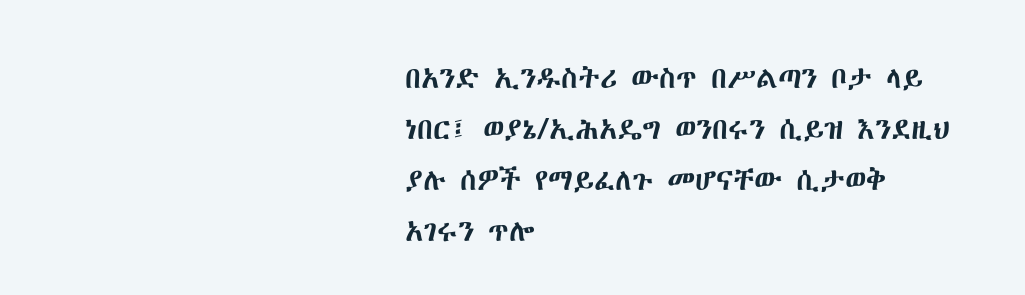በአንድ ኢንዱስትሪ ውስጥ በሥልጣን ቦታ ላይ ነበር፤ ወያኔ/ኢሕአዴግ ወንበሩን ሲይዝ እንደዚህ ያሉ ሰዎች የማይፈለጉ መሆናቸው ሲታወቅ አገሩን ጥሎ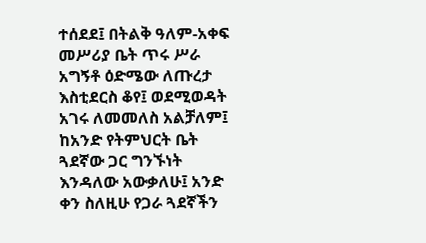ተሰደደ፤ በትልቅ ዓለም-አቀፍ መሥሪያ ቤት ጥሩ ሥራ አግኝቶ ዕድሜው ለጡረታ እስቲደርስ ቆየ፤ ወደሚወዳት አገሩ ለመመለስ አልቻለም፤ ከአንድ የትምህርት ቤት ጓደኛው ጋር ግንኙነት እንዳለው አውቃለሁ፤ አንድ ቀን ስለዚሁ የጋራ ጓደኛችን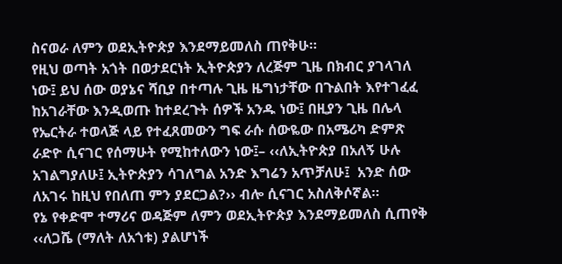ስናወራ ለምን ወደኢትዮጵያ እንደማይመለስ ጠየቅሁ።
የዚህ ወጣት አጎት በወታደርነት ኢትዮጵያን ለረጅም ጊዜ በክብር ያገላገለ ነው፤ ይህ ሰው ወያኔና ሻቢያ በተጣሉ ጊዜ ዜግነታቸው በጉልበት እየተገፈፈ ከአገራቸው እንዲወጡ ከተደረጉት ሰዎች አንዱ ነው፤ በዚያን ጊዜ በሌላ የኤርትራ ተወላጅ ላይ የተፈጸመውን ግፍ ራሱ ሰውዬው በአሜሪካ ድምጽ ራድዮ ሲናገር የሰማሁት የሚከተለውን ነው፤– ‹‹ለኢትዮጵያ በአለኝ ሁሉ አገልግያለሁ፤ ኢትዮጵያን ሳገለግል አንድ እግሬን አጥቻለሁ፤  አንድ ሰው ለአገሩ ከዚህ የበለጠ ምን ያደርጋል?›› ብሎ ሲናገር አስለቅሶኛል።
የኔ የቀድሞ ተማሪና ወዳጅም ለምን ወደኢትዮጵያ እንደማይመለስ ሲጠየቅ ‹‹ለጋሼ (ማለት ለአጎቱ) ያልሆነች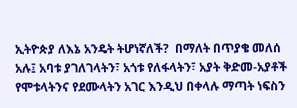ኢትዮጵያ ለእኔ አንዴት ትሆነኛለች?  በማለት በጥያቄ መለሰ አሉ፤ አባቱ ያገለገላትን፣ አጎቱ የለፋላትን፣ አያት ቅድመ-አያቶች የሞቱላትንና የደሙላትን አገር እንዲህ በቀላሉ ማጣት ነፍስን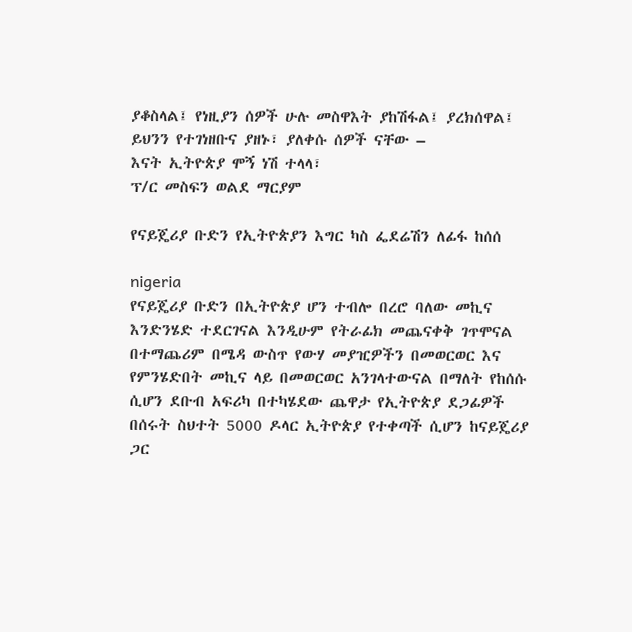ያቆስላል፤ የነዚያን ሰዎች ሁሉ መስዋእት ያከሽፋል፤ ያረክሰዋል፤ ይህንን የተገነዘቡና ያዘኑ፣ ያለቀሱ ሰዎች ናቸው –
እናት ኢትዮጵያ ሞኝ ነሽ ተላላ፣
ፕ/ር መስፍን ወልደ ማርያም

የናይጄሪያ ቡድን የኢትዮጵያን እግር ካስ ፌደሬሽን ለፊፋ ከሰሰ

nigeria
የናይጄሪያ ቡድን በኢትዮጵያ ሆን ተብሎ በረሮ ባለው መኪና እንድንሄድ ተደርገናል እንዲሁም የትራፊክ መጨናቀቅ ገጥሞናል በተማጨሪም በሜዳ ውስጥ የውሃ መያዢዎችን በመወርወር እና የምንሄድበት መኪና ላይ በመወርወር አንገላተውናል በማለት የከሰሱ ሲሆን ደቡብ አፍሪካ በተካሄደው ጨዋታ የኢትዮጵያ ደጋፊዎች በሰሩት ስህተት 5000 ዶላር ኢትዮጵያ የተቀጣች ሲሆን ከናይጄሪያ ጋር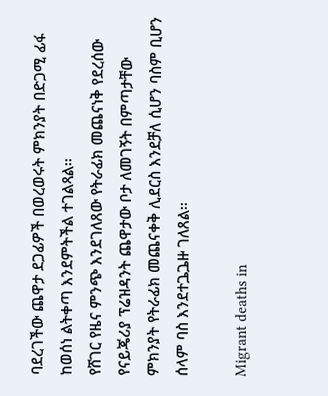ባደረገችው ጨዋታ ደጋፊዎች በወረወሩት ምክንያት በድጋሚ ፊፋ ከወሰነ ልትቀጣ እንደምትችል ተገልጻል፡፡
የሸገር የዜና ምንጭ እንደገለጸው የትራፊክ መጨናነቅ የደረሰው የናይጄሪያ ፕሬዝዳንት ጨዋታው ቦታ ለመገኝት በምጣታቸው ምክንያት የትራፊክ መጨናቀቅ ሊደርስ እንደቻለ ሲሆን ባስም ቢሆን ሰላም ባስ እንደተጔጔዙ ገለጸል፡፡

Migrant deaths in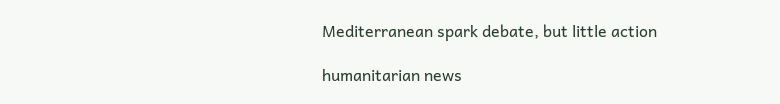Mediterranean spark debate, but little action

humanitarian news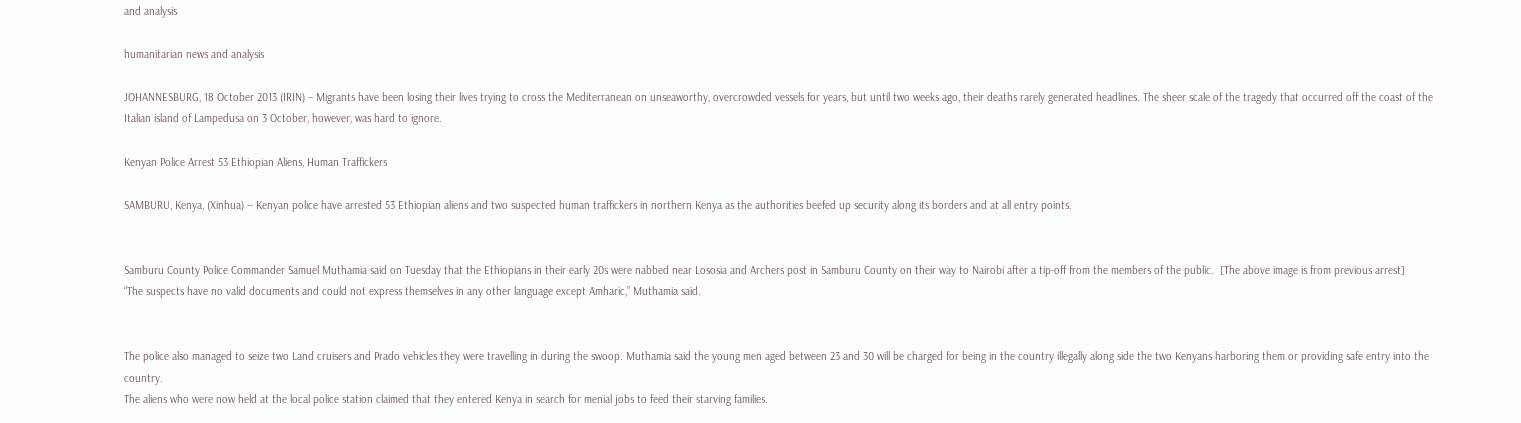and analysis

humanitarian news and analysis

JOHANNESBURG, 18 October 2013 (IRIN) – Migrants have been losing their lives trying to cross the Mediterranean on unseaworthy, overcrowded vessels for years, but until two weeks ago, their deaths rarely generated headlines. The sheer scale of the tragedy that occurred off the coast of the Italian island of Lampedusa on 3 October, however, was hard to ignore.

Kenyan Police Arrest 53 Ethiopian Aliens, Human Traffickers

SAMBURU, Kenya, (Xinhua) -- Kenyan police have arrested 53 Ethiopian aliens and two suspected human traffickers in northern Kenya as the authorities beefed up security along its borders and at all entry points.


Samburu County Police Commander Samuel Muthamia said on Tuesday that the Ethiopians in their early 20s were nabbed near Lososia and Archers post in Samburu County on their way to Nairobi after a tip-off from the members of the public.  [The above image is from previous arrest]
“The suspects have no valid documents and could not express themselves in any other language except Amharic,” Muthamia said.


The police also managed to seize two Land cruisers and Prado vehicles they were travelling in during the swoop. Muthamia said the young men aged between 23 and 30 will be charged for being in the country illegally along side the two Kenyans harboring them or providing safe entry into the country.
The aliens who were now held at the local police station claimed that they entered Kenya in search for menial jobs to feed their starving families.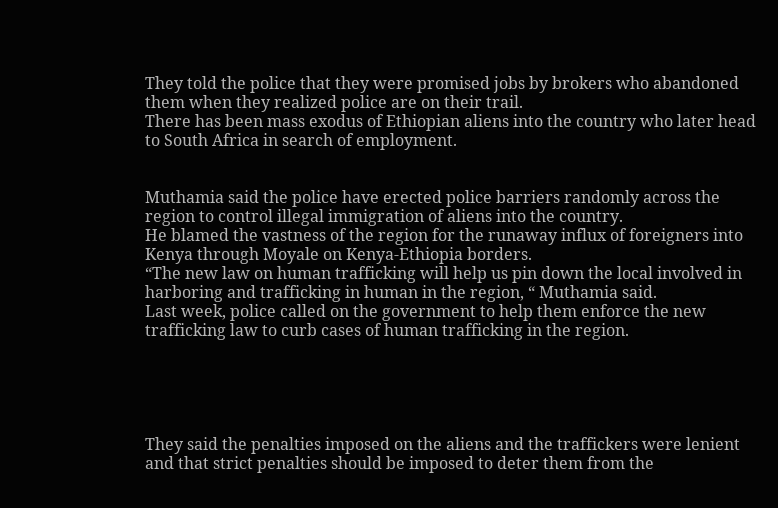They told the police that they were promised jobs by brokers who abandoned them when they realized police are on their trail.
There has been mass exodus of Ethiopian aliens into the country who later head to South Africa in search of employment.


Muthamia said the police have erected police barriers randomly across the region to control illegal immigration of aliens into the country.
He blamed the vastness of the region for the runaway influx of foreigners into Kenya through Moyale on Kenya-Ethiopia borders.
“The new law on human trafficking will help us pin down the local involved in harboring and trafficking in human in the region, “ Muthamia said.
Last week, police called on the government to help them enforce the new trafficking law to curb cases of human trafficking in the region.





They said the penalties imposed on the aliens and the traffickers were lenient and that strict penalties should be imposed to deter them from the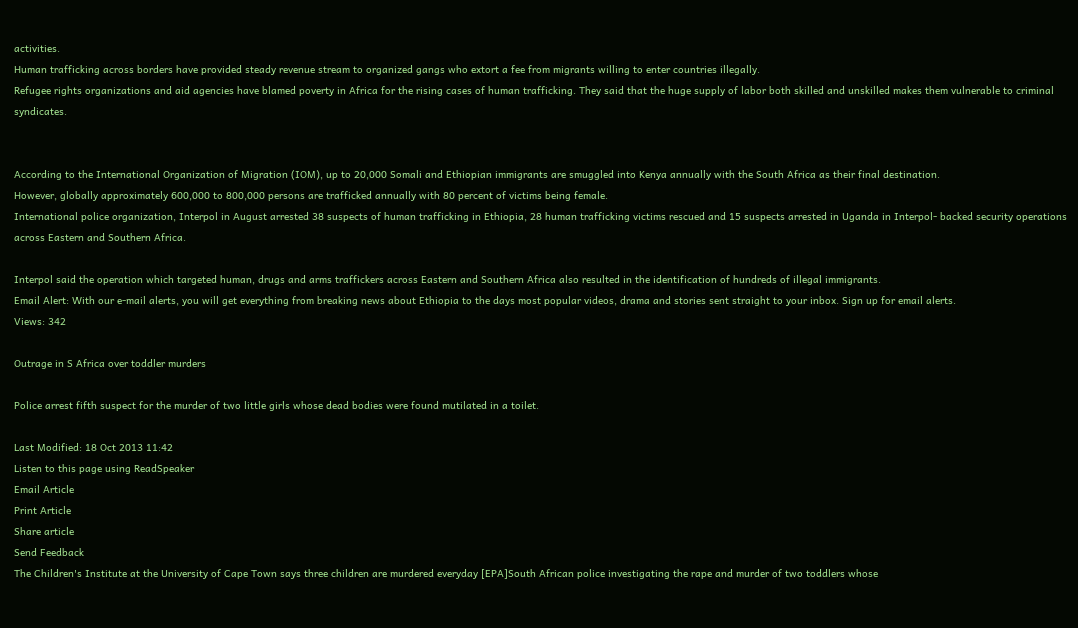activities.
Human trafficking across borders have provided steady revenue stream to organized gangs who extort a fee from migrants willing to enter countries illegally.
Refugee rights organizations and aid agencies have blamed poverty in Africa for the rising cases of human trafficking. They said that the huge supply of labor both skilled and unskilled makes them vulnerable to criminal syndicates.


According to the International Organization of Migration (IOM), up to 20,000 Somali and Ethiopian immigrants are smuggled into Kenya annually with the South Africa as their final destination.
However, globally approximately 600,000 to 800,000 persons are trafficked annually with 80 percent of victims being female.
International police organization, Interpol in August arrested 38 suspects of human trafficking in Ethiopia, 28 human trafficking victims rescued and 15 suspects arrested in Uganda in Interpol- backed security operations across Eastern and Southern Africa.

Interpol said the operation which targeted human, drugs and arms traffickers across Eastern and Southern Africa also resulted in the identification of hundreds of illegal immigrants.
Email Alert: With our e-mail alerts, you will get everything from breaking news about Ethiopia to the days most popular videos, drama and stories sent straight to your inbox. Sign up for email alerts.
Views: 342

Outrage in S Africa over toddler murders

Police arrest fifth suspect for the murder of two little girls whose dead bodies were found mutilated in a toilet.

Last Modified: 18 Oct 2013 11:42
Listen to this page using ReadSpeaker
Email Article
Print Article
Share article
Send Feedback
The Children's Institute at the University of Cape Town says three children are murdered everyday [EPA]South African police investigating the rape and murder of two toddlers whose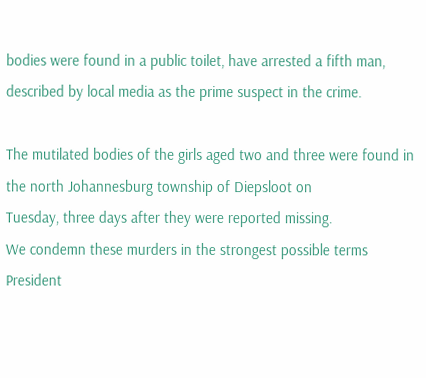bodies were found in a public toilet, have arrested a fifth man, described by local media as the prime suspect in the crime.

The mutilated bodies of the girls aged two and three were found in the north Johannesburg township of Diepsloot on
Tuesday, three days after they were reported missing.
We condemn these murders in the strongest possible terms
President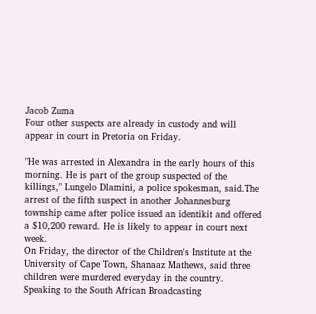Jacob Zuma
Four other suspects are already in custody and will appear in court in Pretoria on Friday.

"He was arrested in Alexandra in the early hours of this morning. He is part of the group suspected of the killings," Lungelo Dlamini, a police spokesman, said.The arrest of the fifth suspect in another Johannesburg township came after police issued an identikit and offered a $10,200 reward. He is likely to appear in court next week.
On Friday, the director of the Children's Institute at the University of Cape Town, Shanaaz Mathews, said three children were murdered everyday in the country.
Speaking to the South African Broadcasting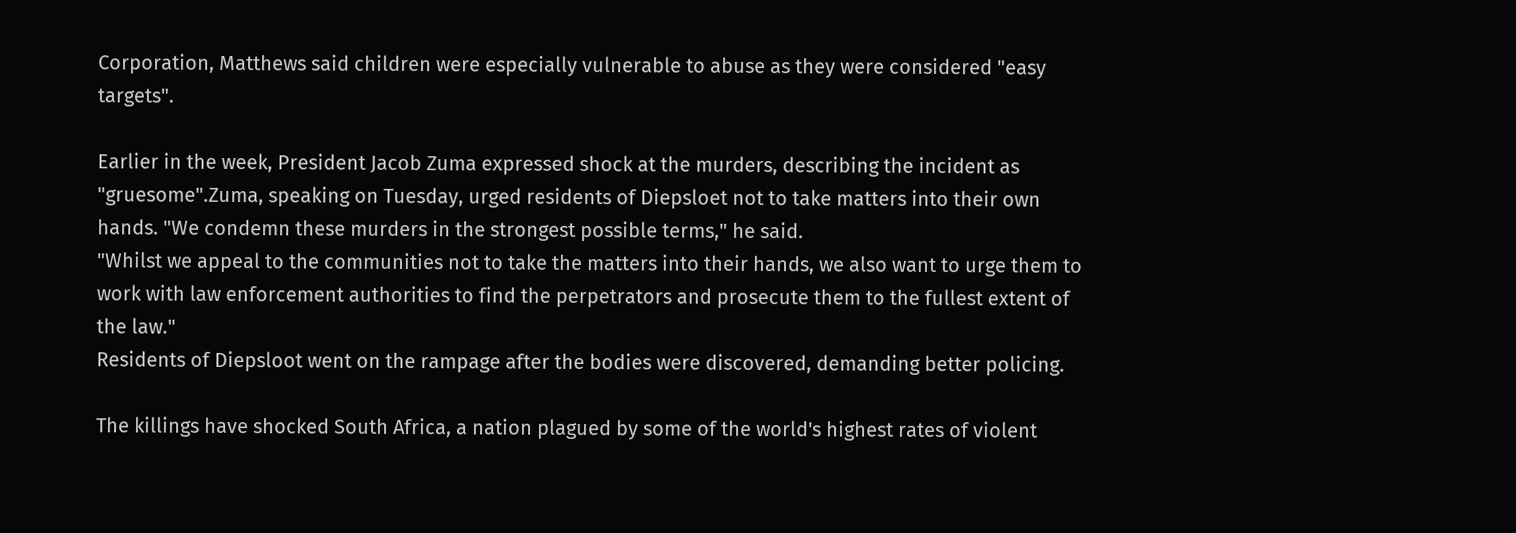Corporation, Matthews said children were especially vulnerable to abuse as they were considered "easy targets".

Earlier in the week, President Jacob Zuma expressed shock at the murders, describing the incident as "gruesome".Zuma, speaking on Tuesday, urged residents of Diepsloet not to take matters into their own hands. "We condemn these murders in the strongest possible terms," he said.
"Whilst we appeal to the communities not to take the matters into their hands, we also want to urge them to work with law enforcement authorities to find the perpetrators and prosecute them to the fullest extent of the law."
Residents of Diepsloot went on the rampage after the bodies were discovered, demanding better policing.

The killings have shocked South Africa, a nation plagued by some of the world's highest rates of violent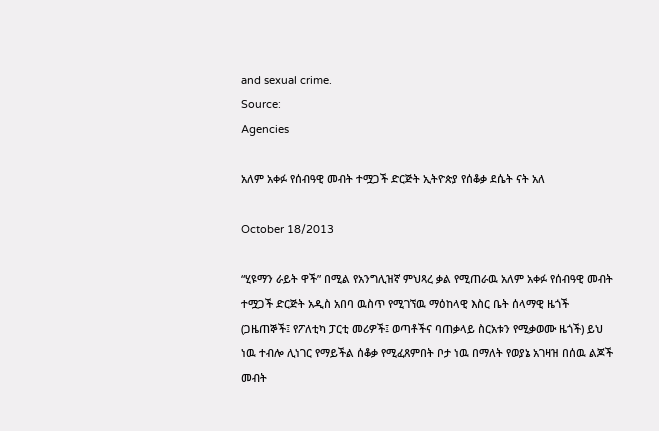and sexual crime.
Source:
Agencies

አለም አቀፉ የሰብዓዊ መብት ተሟጋች ድርጅት ኢትዮጵያ የሰቆቃ ደሴት ናት አለ

October 18/2013

“ሂዩማን ራይት ዋች” በሚል የአንግሊዝኛ ምህጻረ ቃል የሚጠራዉ አለም አቀፉ የሰብዓዊ መብት ተሟጋች ድርጅት አዲስ አበባ ዉስጥ የሚገኘዉ ማዕከላዊ እስር ቤት ሰላማዊ ዜጎች (ጋዜጠኞች፤ የፖለቲካ ፓርቲ መሪዎች፤ ወጣቶችና ባጠቃላይ ስርአቱን የሚቃወሙ ዜጎች) ይህ ነዉ ተብሎ ሊነገር የማይችል ሰቆቃ የሚፈጸምበት ቦታ ነዉ በማለት የወያኔ አገዛዝ በሰዉ ልጆች መብት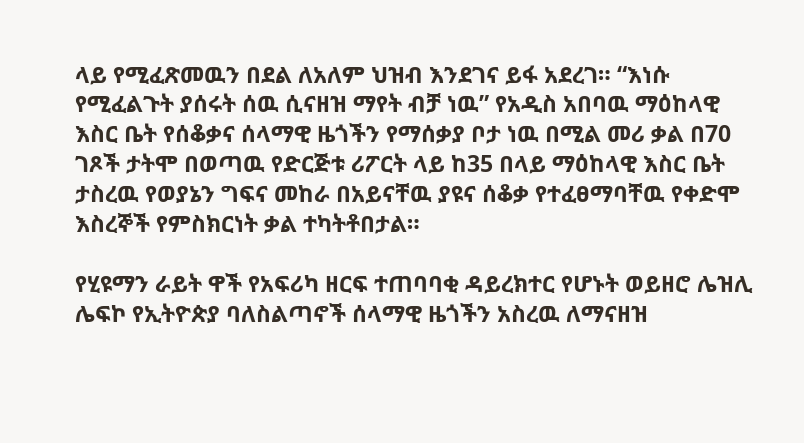ላይ የሚፈጽመዉን በደል ለአለም ህዝብ እንደገና ይፋ አደረገ። “እነሱ የሚፈልጉት ያሰሩት ሰዉ ሲናዘዝ ማየት ብቻ ነዉ” የአዲስ አበባዉ ማዕከላዊ እስር ቤት የሰቆቃና ሰላማዊ ዜጎችን የማሰቃያ ቦታ ነዉ በሚል መሪ ቃል በ70 ገጾች ታትሞ በወጣዉ የድርጅቱ ሪፖርት ላይ ከ35 በላይ ማዕከላዊ እስር ቤት ታስረዉ የወያኔን ግፍና መከራ በአይናቸዉ ያዩና ሰቆቃ የተፈፀማባቸዉ የቀድሞ እስረኞች የምስክርነት ቃል ተካትቶበታል።

የሂዩማን ራይት ዋች የአፍሪካ ዘርፍ ተጠባባቂ ዳይረክተር የሆኑት ወይዘሮ ሌዝሊ ሌፍኮ የኢትዮጵያ ባለስልጣኖች ሰላማዊ ዜጎችን አስረዉ ለማናዘዝ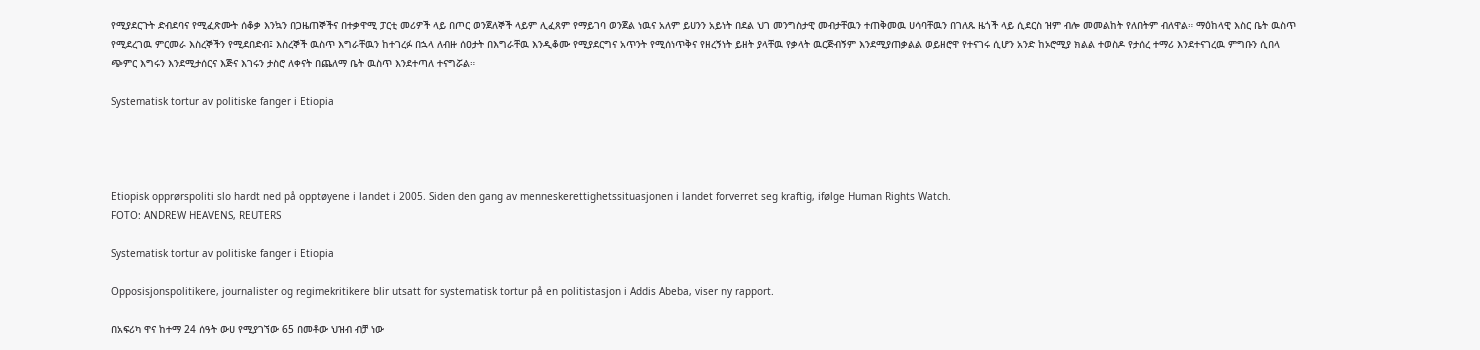የሚያደርጉት ድብደባና የሚፈጽሙት ሰቆቃ እንኳን በጋዜጠኞችና በተቃዋሚ ፓርቲ መሪዎች ላይ በጦር ወንጀለኞች ላይም ሊፈጸም የማይገባ ወንጀል ነዉና አለም ይሀንን አይነት በደል ህገ መንግስታዊ መብታቸዉን ተጠቅመዉ ሀሳባቸዉን በገለጹ ዜጎች ላይ ሲደርስ ዝም ብሎ መመልከት የለበትም ብለዋል። ማዕከላዊ እስር ቤት ዉስጥ የሚደረገዉ ምርመራ እስረኞችን የሚደበድብ፤ እስረኞች ዉስጥ እግራቸዉን ከተገረፉ በኋላ ለብዙ ሰዐታት በእግራቸዉ እንዲቆሙ የሚያደርግና አጥንት የሚሰነጥቅና የዘረኝነት ይዘት ያላቸዉ የቃላት ዉርጅብኝም እንደሚያጠቃልል ወይዘሮዋ የተናገሩ ሲሆን አንድ ከኦሮሚያ ክልል ተወስዶ የታሰረ ተማሪ እንደተናገረዉ ምግቡን ሲበላ ጭምር እግሩን እንደሚታሰርና እጅና እገሩን ታስሮ ለቀናት በጨለማ ቤት ዉስጥ እንደተጣለ ተናግሯል።

Systematisk tortur av politiske fanger i Etiopia




Etiopisk opprørspoliti slo hardt ned på opptøyene i landet i 2005. Siden den gang av menneskerettighetssituasjonen i landet forverret seg kraftig, ifølge Human Rights Watch.
FOTO: ANDREW HEAVENS, REUTERS

Systematisk tortur av politiske fanger i Etiopia

Opposisjonspolitikere, journalister og regimekritikere blir utsatt for systematisk tortur på en politistasjon i Addis Abeba, viser ny rapport.

በአፍሪካ ዋና ከተማ 24 ሰዓት ውሀ የሚያገኘው 65 በመቶው ህዝብ ብቻ ነው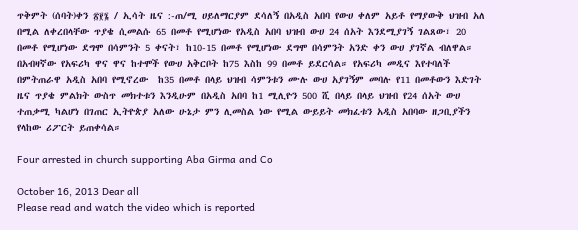ጥቅምት (ሰባት)ቀን ፳፻፮ / ኢሳት ዜና :-ጠ/ሚ ሀይለማርያም ደሳለኝ በአዲስ አበባ የውሀ ቀለም አይቶ የማያውቅ ህዝብ አለ በሚል ለቀረበላቸው ጥያቄ ሲመልሱ 65 በመቶ የሚሆነው የአዲስ አበባ ህዝብ ውሀ 24 ሰአት እንደሚያገኝ ገልጸው፣ 20 በመቶ የሚሆነው ደግሞ በሳምንት 5 ቀናት፣ ከ10-15 በመቶ የሚሆነው ደግሞ በሳምንት አንድ ቀን ውሀ ያገኛል ብለዋል።
በአብዛኛው የአፍሪካ ዋና ዋና ከተሞች የውሀ አቅርቦት ከ75 እስከ 99 በመቶ ይደርሳል። የአፍሪካ መዲና እየተባለች በምትጠራዋ አዲስ አበባ የሚኖረው  ከ35 በመቶ በላይ ህዝብ ሳምንቱን ሙሉ ውሀ አያገኝም መባሉ የ11 በመቶውን እድገት ዜና ጥያቄ ምልክት ውስጥ መክተቱን እንዲሁም በአዲስ አበባ ከ1 ሚሊዮን 500 ሺ በላይ በላይ ህዝብ የ24 ሰአት ውሀ ተጠቃሚ ካልሆነ በገጠር ኢትዮጵያ አለው ሁኔታ ምን ሊመስል ነው የሚል ውይይት መክፈቱን አዲስ አበባው ዘጋቢያችን  የላከው ሪፖርት ይጠቀሳል።

Four arrested in church supporting Aba Girma and Co

October 16, 2013 Dear all
Please read and watch the video which is reported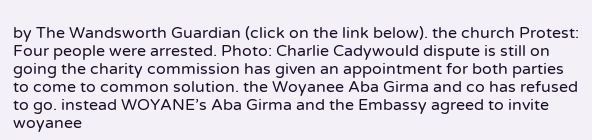by The Wandsworth Guardian (click on the link below). the church Protest: Four people were arrested. Photo: Charlie Cadywould dispute is still on going the charity commission has given an appointment for both parties to come to common solution. the Woyanee Aba Girma and co has refused to go. instead WOYANE’s Aba Girma and the Embassy agreed to invite woyanee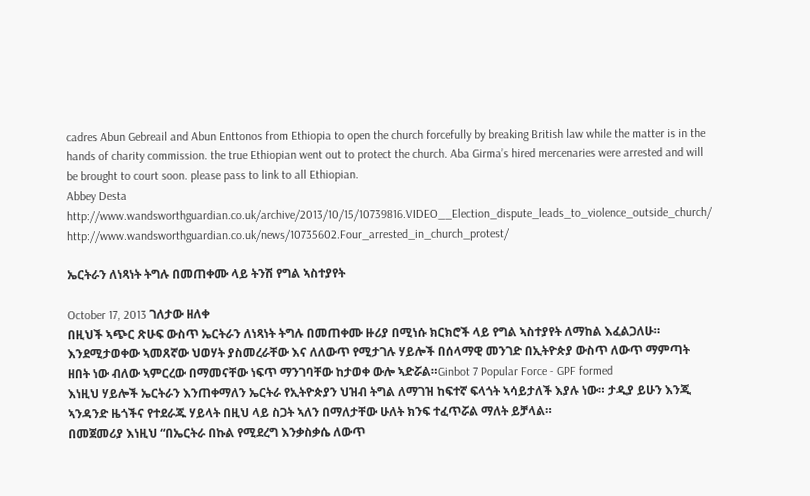cadres Abun Gebreail and Abun Enttonos from Ethiopia to open the church forcefully by breaking British law while the matter is in the hands of charity commission. the true Ethiopian went out to protect the church. Aba Girma’s hired mercenaries were arrested and will be brought to court soon. please pass to link to all Ethiopian.
Abbey Desta
http://www.wandsworthguardian.co.uk/archive/2013/10/15/10739816.VIDEO__Election_dispute_leads_to_violence_outside_church/
http://www.wandsworthguardian.co.uk/news/10735602.Four_arrested_in_church_protest/

ኤርትራን ለነጻነት ትግሉ በመጠቀሙ ላይ ትንሽ የግል ኣስተያየት

October 17, 2013 ገለታው ዘለቀ
በዚህች ኣጭር ጽሁፍ ውስጥ ኤርትራን ለነጻነት ትግሉ በመጠቀሙ ዙሪያ በሚነሱ ክርክሮች ላይ የግል ኣስተያየት ለማከል እፈልጋለሁ። እንደሚታወቀው ኣመጸኛው ህወሃት ያስመረራቸው እና ለለውጥ የሚታገሉ ሃይሎች በሰላማዊ መንገድ በኢትዮጵያ ውስጥ ለውጥ ማምጣት ዘበት ነው ብለው ኣምርረው በማመናቸው ነፍጥ ማንገባቸው ከታወቀ ውሎ ኣድሯል።Ginbot 7 Popular Force - GPF formed
እነዚህ ሃይሎች ኤርትራን እንጠቀማለን ኤርትራ የኢትዮጵያን ህዝብ ትግል ለማገዝ ከፍተኛ ፍላጎት ኣሳይታለች እያሉ ነው። ታዲያ ይሁን እንጂ ኣንዳንድ ዜጎችና የተደራጁ ሃይላት በዚህ ላይ ስጋት ኣለን በማለታቸው ሁለት ክንፍ ተፈጥሯል ማለት ይቻላል።
በመጀመሪያ እነዚህ “በኤርትራ በኩል የሚደረግ እንቃስቃሴ ለውጥ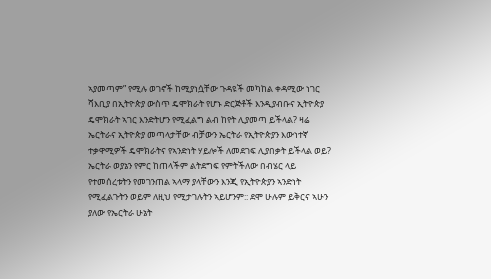ኣያመጣም” የሚሉ ወገኖች ከሚያነሷቸው ጉዳዩች መካከል ቀዳሚው ነገር ሻእቢያ በኢትዮጵያ ውስጥ ዴሞክራት የሆኑ ድርጅቶች እንዲያብቡና ኢትዮጵያ ዴሞክራት ኣገር እንድትሆን የሚፈልግ ልብ ከየት ሊያመጣ ይችላል? ዛሬ ኤርትራና ኢትዮጵያ መጣላታቸው ብቻውን ኤርትራ የኢትዮጵያን እውነተኛ ተቃዋሚዎች ዴሞክራትና የኣንድነት ሃይሎች ለመደገፍ ሊያበቃት ይችላል ወይ? ኤርትራ ወያኔን የምር ከጠላችም ልትደግፍ የምትችለው በብሄር ላይ የተመሰረቱትን የመገንጠል ኣላማ ያላቸውን እንጂ የኢትዮጵያን ኣንድነት የሚፈልጉትን ወይም ለዚህ የሚታገሉትን ኣይሆንም:: ደሞ ሁሉም ይቅርና ኣሁን ያለው የኤርትራ ሁኔት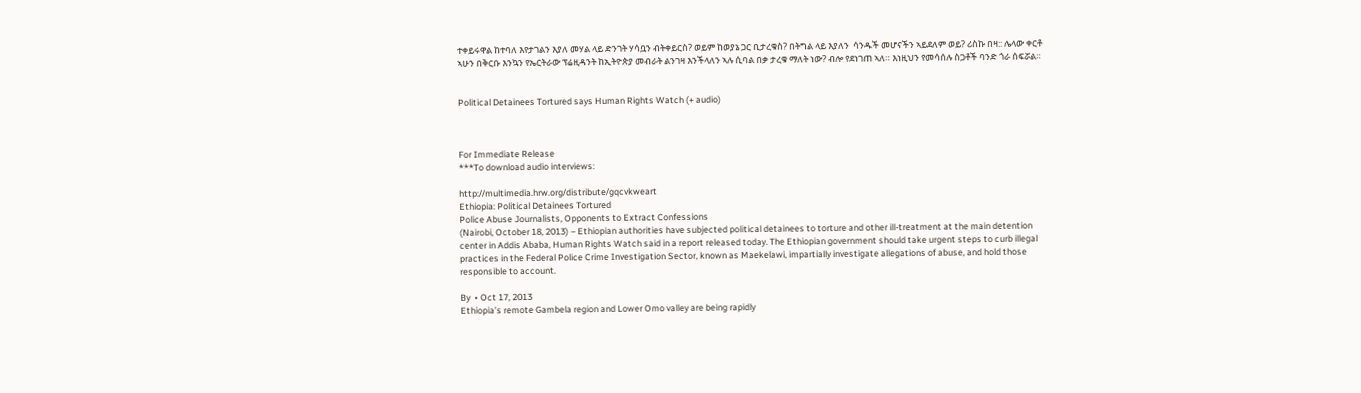ተቀይሩዋል ከተባለ እየታገልን እያለ መሃል ላይ ድንገት ሃሳቧን ብትቀይርስ? ወይም ከወያኔ ጋር ቢታረቁስ? በትግል ላይ እያለን  ሳንዱች መሆናችን ኣይደለም ወይ? ሪስኩ በዛ:: ሌላው ቀርቶ ኣሁን በቅርቡ እንኳን የኤርትራው ፕሬዚዳንት ከኢትዮጵያ መብራት ልንገዛ እንችላለን ኣሉ ሲባል በቃ ታረቁ ማለት ነው? ብሎ የደነገጠ ኣለ። እነዚህን የመሳሰሉ ስጋቶች ባንድ ጎራ ሰፍሯል።


Political Detainees Tortured says Human Rights Watch (+ audio)



For Immediate Release
***To download audio interviews:

http://multimedia.hrw.org/distribute/gqcvkweart
Ethiopia: Political Detainees Tortured
Police Abuse Journalists, Opponents to Extract Confessions
(Nairobi, October 18, 2013) – Ethiopian authorities have subjected political detainees to torture and other ill-treatment at the main detention center in Addis Ababa, Human Rights Watch said in a report released today. The Ethiopian government should take urgent steps to curb illegal practices in the Federal Police Crime Investigation Sector, known as Maekelawi, impartially investigate allegations of abuse, and hold those responsible to account.

By  • Oct 17, 2013
Ethiopia’s remote Gambela region and Lower Omo valley are being rapidly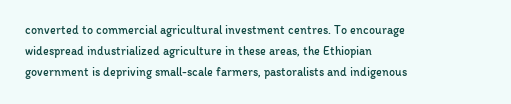converted to commercial agricultural investment centres. To encourage widespread industrialized agriculture in these areas, the Ethiopian government is depriving small-scale farmers, pastoralists and indigenous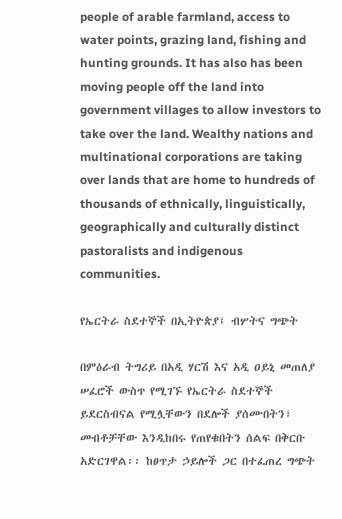people of arable farmland, access to water points, grazing land, fishing and hunting grounds. It has also has been moving people off the land into government villages to allow investors to take over the land. Wealthy nations and multinational corporations are taking over lands that are home to hundreds of thousands of ethnically, linguistically, geographically and culturally distinct pastoralists and indigenous communities.

የኤርትራ ስደተኞች በኢትዮጵያ፤ ብሦትና ግጭት

በምዕራብ ትግሪይ በአዲ ሃርሽ እና አዲ ዐይኒ መጠለያ ሠፈሮች ውስጥ የሚገኙ የኤርትራ ስደተኞች ይደርስብናል የሚሏቸውን በደሎች ያሰሙበትን፣ መብቶቻቸው እንዲከበሩ የጠየቁበትን ሰልፍ በቅርቡ አድርገዋል፡፡ ከፀጥታ ኃይሎች ጋር በተፈጠረ ግጭት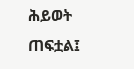ሕይወት ጠፍቷል፤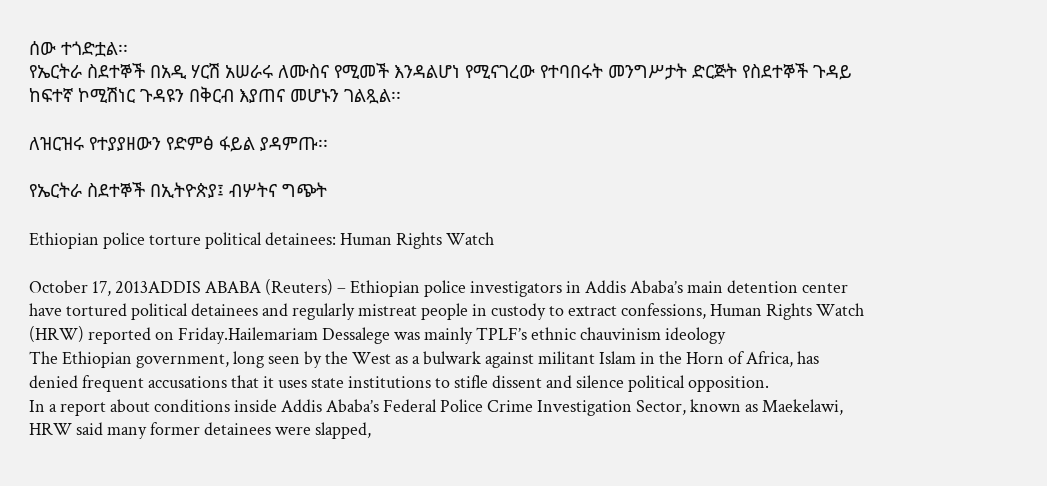ሰው ተጎድቷል፡፡
የኤርትራ ስደተኞች በአዲ ሃርሽ አሠራሩ ለሙስና የሚመች እንዳልሆነ የሚናገረው የተባበሩት መንግሥታት ድርጅት የስደተኞች ጉዳይ ከፍተኛ ኮሚሽነር ጉዳዩን በቅርብ እያጠና መሆኑን ገልጿል፡፡

ለዝርዝሩ የተያያዘውን የድምፅ ፋይል ያዳምጡ፡፡

የኤርትራ ስደተኞች በኢትዮጵያ፤ ብሦትና ግጭት

Ethiopian police torture political detainees: Human Rights Watch

October 17, 2013ADDIS ABABA (Reuters) – Ethiopian police investigators in Addis Ababa’s main detention center have tortured political detainees and regularly mistreat people in custody to extract confessions, Human Rights Watch (HRW) reported on Friday.Hailemariam Dessalege was mainly TPLF’s ethnic chauvinism ideology
The Ethiopian government, long seen by the West as a bulwark against militant Islam in the Horn of Africa, has denied frequent accusations that it uses state institutions to stifle dissent and silence political opposition.
In a report about conditions inside Addis Ababa’s Federal Police Crime Investigation Sector, known as Maekelawi, HRW said many former detainees were slapped,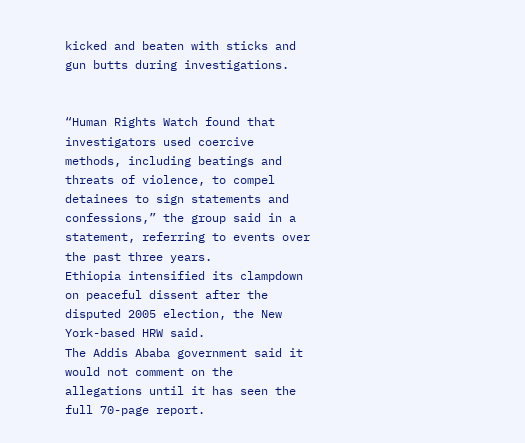kicked and beaten with sticks and gun butts during investigations.


“Human Rights Watch found that investigators used coercive methods, including beatings and threats of violence, to compel detainees to sign statements and confessions,” the group said in a statement, referring to events over the past three years.
Ethiopia intensified its clampdown on peaceful dissent after the disputed 2005 election, the New York-based HRW said.
The Addis Ababa government said it would not comment on the allegations until it has seen the full 70-page report.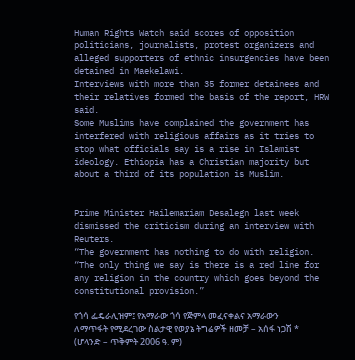Human Rights Watch said scores of opposition politicians, journalists, protest organizers and alleged supporters of ethnic insurgencies have been detained in Maekelawi.
Interviews with more than 35 former detainees and their relatives formed the basis of the report, HRW said.
Some Muslims have complained the government has interfered with religious affairs as it tries to stop what officials say is a rise in Islamist ideology. Ethiopia has a Christian majority but about a third of its population is Muslim.


Prime Minister Hailemariam Desalegn last week dismissed the criticism during an interview with Reuters.
“The government has nothing to do with religion. “The only thing we say is there is a red line for any religion in the country which goes beyond the constitutional provision.”

የጎሳ ፌዴራሊዝም፤ የአማራው ጎሳ የጅምላ መፈናቀልና አማራውን ለማጥፋት የሚደረገው ስልታዊ የወያኔ ትግሬዎች ዘመቻ – አሰፋ ነጋሽ * (ሆላንድ – ጥቅምት 2006 ዓ. ም)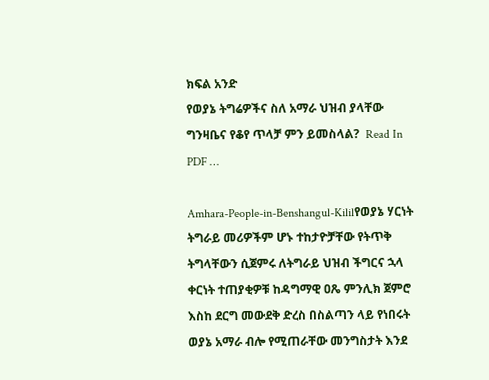ክፍል አንድ
የወያኔ ትግሬዎችና ስለ አማራ ህዝብ ያላቸው ግንዛቤና የቆየ ጥላቻ ምን ይመስላል?  Read In PDF …

Amhara-People-in-Benshangul-Kililየወያኔ ሃርነት ትግራይ መሪዎችም ሆኑ ተከታዮቻቸው የትጥቅ ትግላቸውን ሲጀምሩ ለትግራይ ህዝብ ችግርና ኋላ ቀርነት ተጠያቂዎቹ ከዳግማዊ ዐጼ ምንሊክ ጀምሮ እስከ ደርግ መውደቅ ድረስ በስልጣን ላይ የነበሩት ወያኔ አማራ ብሎ የሚጠራቸው መንግስታት እንደ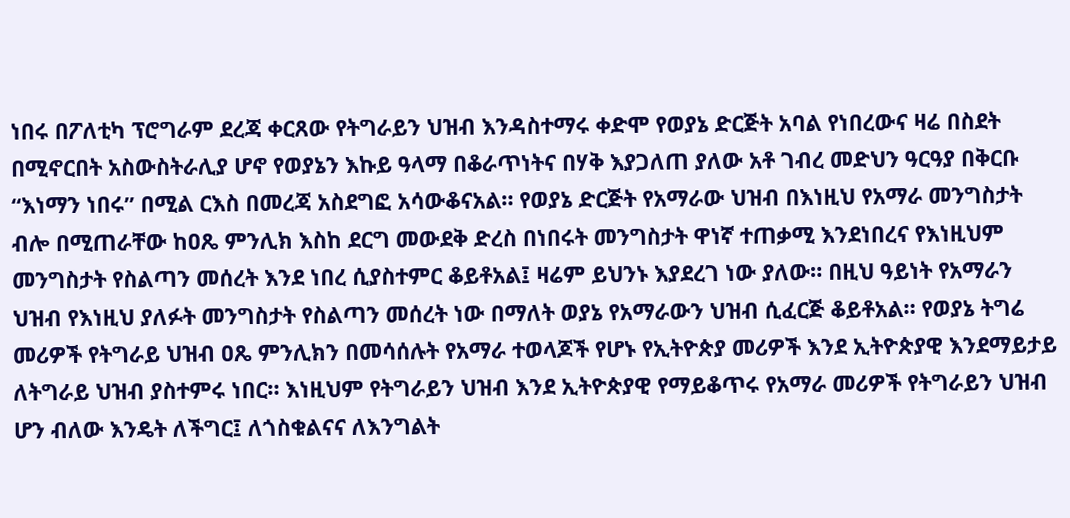ነበሩ በፖለቲካ ፕሮግራም ደረጃ ቀርጸው የትግራይን ህዝብ እንዳስተማሩ ቀድሞ የወያኔ ድርጅት አባል የነበረውና ዛሬ በስደት በሚኖርበት አስውስትራሊያ ሆኖ የወያኔን እኩይ ዓላማ በቆራጥነትና በሃቅ እያጋለጠ ያለው አቶ ገብረ መድህን ዓርዓያ በቅርቡ “እነማን ነበሩ” በሚል ርእስ በመረጃ አስደግፎ አሳውቆናአል። የወያኔ ድርጅት የአማራው ህዝብ በእነዚህ የአማራ መንግስታት ብሎ በሚጠራቸው ከዐጼ ምንሊክ እስከ ደርግ መውደቅ ድረስ በነበሩት መንግስታት ዋነኛ ተጠቃሚ እንደነበረና የእነዚህም መንግስታት የስልጣን መሰረት እንደ ነበረ ሲያስተምር ቆይቶአል፤ ዛሬም ይህንኑ እያደረገ ነው ያለው። በዚህ ዓይነት የአማራን ህዝብ የእነዚህ ያለፉት መንግስታት የስልጣን መሰረት ነው በማለት ወያኔ የአማራውን ህዝብ ሲፈርጅ ቆይቶአል። የወያኔ ትግሬ መሪዎች የትግራይ ህዝብ ዐጼ ምንሊክን በመሳሰሉት የአማራ ተወላጆች የሆኑ የኢትዮጵያ መሪዎች እንደ ኢትዮጵያዊ እንደማይታይ ለትግራይ ህዝብ ያስተምሩ ነበር። እነዚህም የትግራይን ህዝብ እንደ ኢትዮጵያዊ የማይቆጥሩ የአማራ መሪዎች የትግራይን ህዝብ ሆን ብለው እንዴት ለችግር፤ ለጎስቁልናና ለእንግልት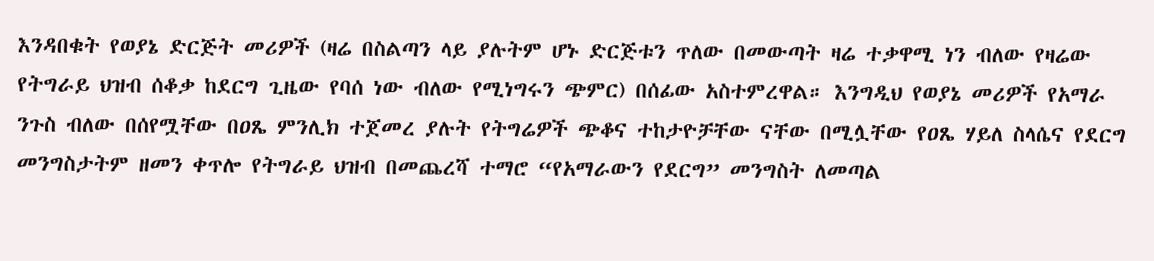እንዳበቁት የወያኔ ድርጅት መሪዎች (ዛሬ በስልጣን ላይ ያሉትም ሆኑ ድርጅቱን ጥለው በመውጣት ዛሬ ተቃዋሚ ነን ብለው የዛሬው የትግራይ ህዝብ ሰቆቃ ከደርግ ጊዜው የባሰ ነው ብለው የሚነግሩን ጭምር) በሰፊው አስተምረዋል። እንግዲህ የወያኔ መሪዎች የአማራ ንጉስ ብለው በሰየሟቸው በዐጼ ምንሊክ ተጀመረ ያሉት የትግሬዎች ጭቆና ተከታዮቻቸው ናቸው በሚሏቸው የዐጼ ሃይለ ስላሴና የደርግ መንግስታትም ዘመን ቀጥሎ የትግራይ ህዝብ በመጨረሻ ተማሮ “የአማራውን የደርግ” መንግስት ለመጣል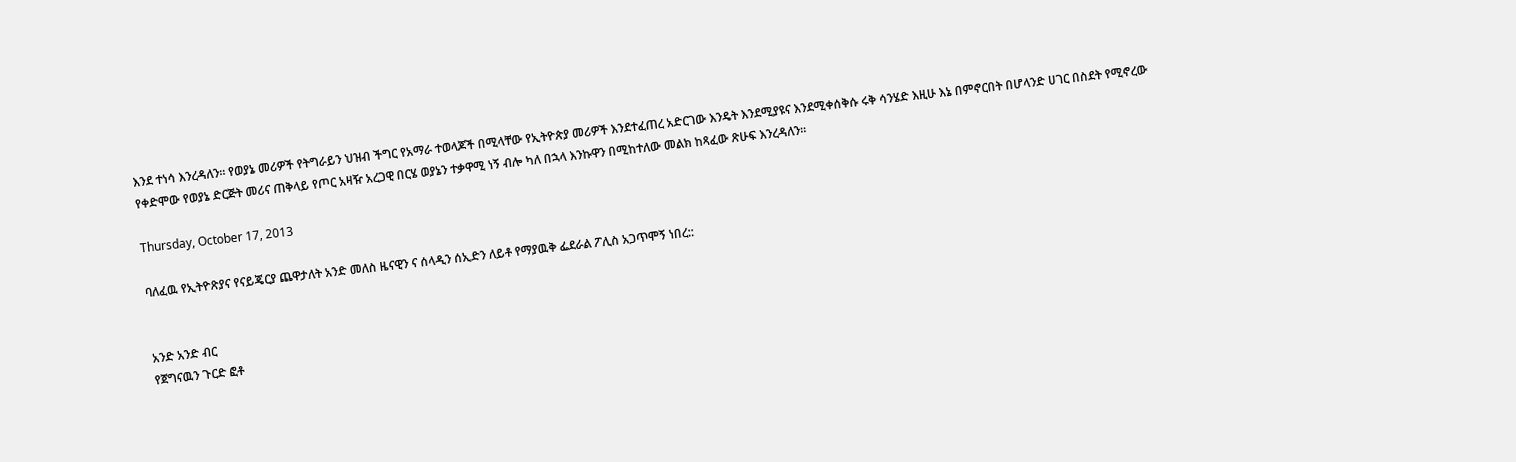እንደ ተነሳ እንረዳለን። የወያኔ መሪዎች የትግራይን ህዝብ ችግር የአማራ ተወላጆች በሚላቸው የኢትዮጵያ መሪዎች እንደተፈጠረ አድርገው እንዴት እንደሚያዩና እንደሚቀሰቅሱ ሩቅ ሳንሄድ እዚሁ እኔ በምኖርበት በሆላንድ ሀገር በስደት የሚኖረው የቀድሞው የወያኔ ድርጅት መሪና ጠቅላይ የጦር አዛዥ አረጋዊ በርሄ ወያኔን ተቃዋሚ ነኝ ብሎ ካለ በኋላ እንኩዋን በሚከተለው መልክ ከጻፈው ጽሁፍ እንረዳለን።

Thursday, October 17, 2013

ባለፈዉ የኢትዮጽያና የናይጄርያ ጨዋታለት አንድ መለስ ዜናዊን ና ሰላዲን ሰኢድን ለይቶ የማያዉቅ ፌደራል ፖሊስ አጋጥሞኝ ነበረ::


አንድ አንድ ብር
የጀግናዉን ጉርድ ፎቶ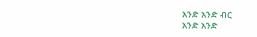አንድ አንድ ብር
አንድ አንድ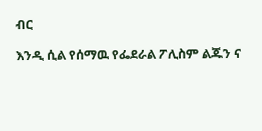ብር

እንዲ ሲል የሰማዉ የፌደራል ፖሊስም ልጁን ና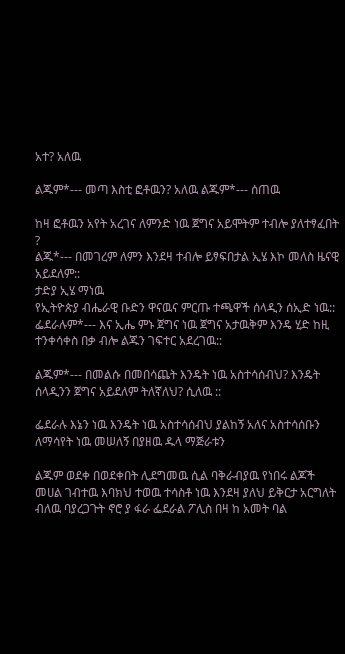አተ? አለዉ

ልጁም*--- መጣ እስቲ ፎቶዉን? አለዉ ልጁም*--- ሰጠዉ

ከዛ ፎቶዉን አየት አረገና ለምንድ ነዉ ጀግና አይሞትም ተብሎ ያለተፃፈበት ?
ልጁ*--- በመገረም ለምን እንደዛ ተብሎ ይፃፍበታል ኢሄ እኮ መለስ ዜናዊ አይደለም::
ታድያ ኢሄ ማነዉ
የኢትዮጵያ ብሔራዊ ቡድን ዋናዉና ምርጡ ተጫዋች ሰላዲን ሰኢድ ነዉ::
ፌደራሉም*--- እና ኢሔ ምኑ ጀግና ነዉ ጀግና አታዉቅም እንዴ ሂድ ከዚ ተንቀሳቀስ በቃ ብሎ ልጁን ገፍተር አደረገዉ::

ልጁም*--- በመልሱ በመበሳጨት እንዴት ነዉ አስተሳሰብህ? እንዴት ሰላዲንን ጀግና አይደለም ትለኛለህ? ሲለዉ ::

ፌደራሉ እኔን ነዉ እንዴት ነዉ አስተሳሰብህ ያልከኝ አለና አስተሳሰቡን ለማሳየት ነዉ መሠለኝ በያዘዉ ዱላ ማጅራቱን

ልጁም ወደቀ በወደቀበት ሊደግመዉ ሲል ባቅራብያዉ የነበሩ ልጆች መሀል ገብተዉ እባክህ ተወዉ ተሳስቶ ነዉ እንደዛ ያለህ ይቅርታ አርግለት ብለዉ ባያረጋጉት ኖሮ ያ ፋራ ፌደራል ፖሊስ በዛ ከ አመት ባል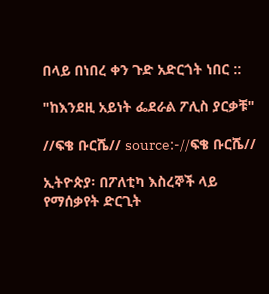በላይ በነበረ ቀን ጉድ አድርጎት ነበር ::

"ከእንደዚ አይነት ፌደራል ፖሊስ ያርቃቹ"

//ፍቄ ቡርሼ// source:-//ፍቄ ቡርሼ//

ኢትዮጵያ፡ በፖለቲካ እስረኞች ላይ የማሰቃየት ድርጊት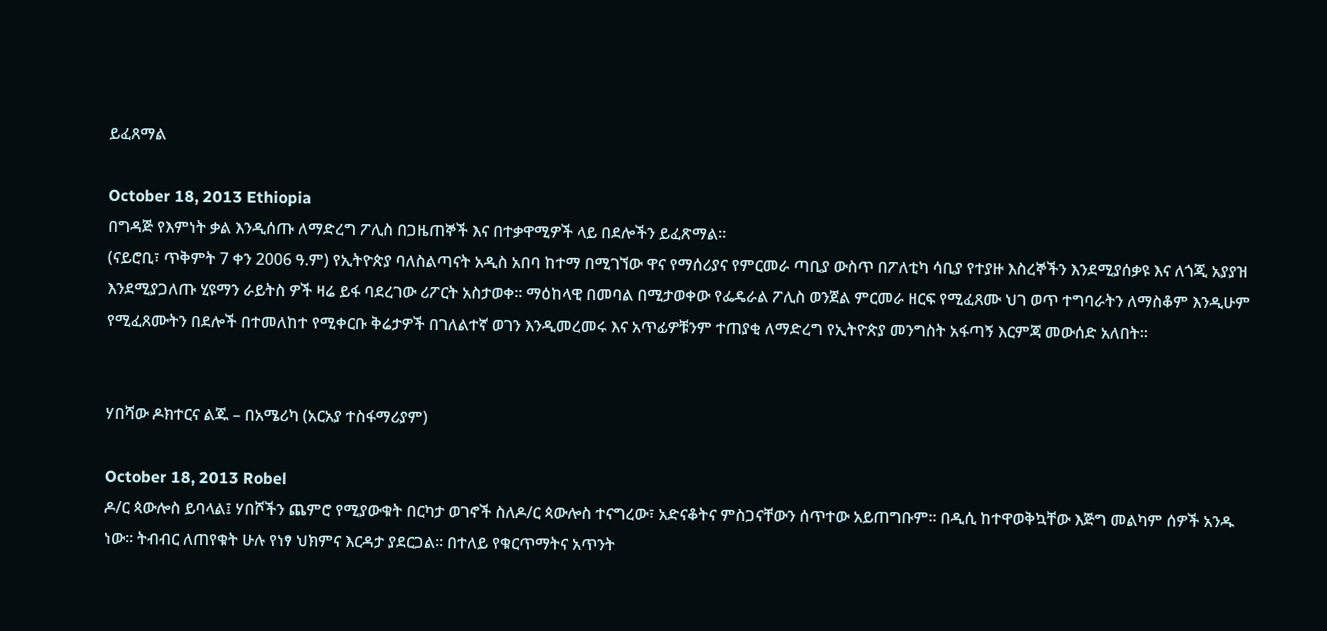ይፈጸማል

October 18, 2013 Ethiopia
በግዳጅ የእምነት ቃል እንዲሰጡ ለማድረግ ፖሊስ በጋዜጠኞች እና በተቃዋሚዎች ላይ በደሎችን ይፈጽማል።
(ናይሮቢ፣ ጥቅምት 7 ቀን 2006 ዓ.ም) የኢትዮጵያ ባለስልጣናት አዲስ አበባ ከተማ በሚገኘው ዋና የማሰሪያና የምርመራ ጣቢያ ውስጥ በፖለቲካ ሳቢያ የተያዙ እስረኞችን እንደሚያሰቃዩ እና ለጎጂ አያያዝ እንደሚያጋለጡ ሂዩማን ራይትስ ዎች ዛሬ ይፋ ባደረገው ሪፖርት አስታወቀ፡፡ ማዕከላዊ በመባል በሚታወቀው የፌዴራል ፖሊስ ወንጀል ምርመራ ዘርፍ የሚፈጸሙ ህገ ወጥ ተግባራትን ለማስቆም እንዲሁም የሚፈጸሙትን በደሎች በተመለከተ የሚቀርቡ ቅሬታዎች በገለልተኛ ወገን እንዲመረመሩ እና አጥፊዎቹንም ተጠያቂ ለማድረግ የኢትዮጵያ መንግስት አፋጣኝ እርምጃ መውሰድ አለበት፡፡


ሃበሻው ዶክተርና ልጁ – በአሜሪካ (አርአያ ተስፋማሪያም)

October 18, 2013 Robel
ዶ/ር ጳውሎስ ይባላል፤ ሃበሾችን ጨምሮ የሚያውቁት በርካታ ወገኖች ስለዶ/ር ጳውሎስ ተናግረው፣ አድናቆትና ምስጋናቸውን ሰጥተው አይጠግቡም። በዲሲ ከተዋወቅኳቸው እጅግ መልካም ሰዎች አንዱ ነው። ትብብር ለጠየቁት ሁሉ የነፃ ህክምና እርዳታ ያደርጋል። በተለይ የቁርጥማትና አጥንት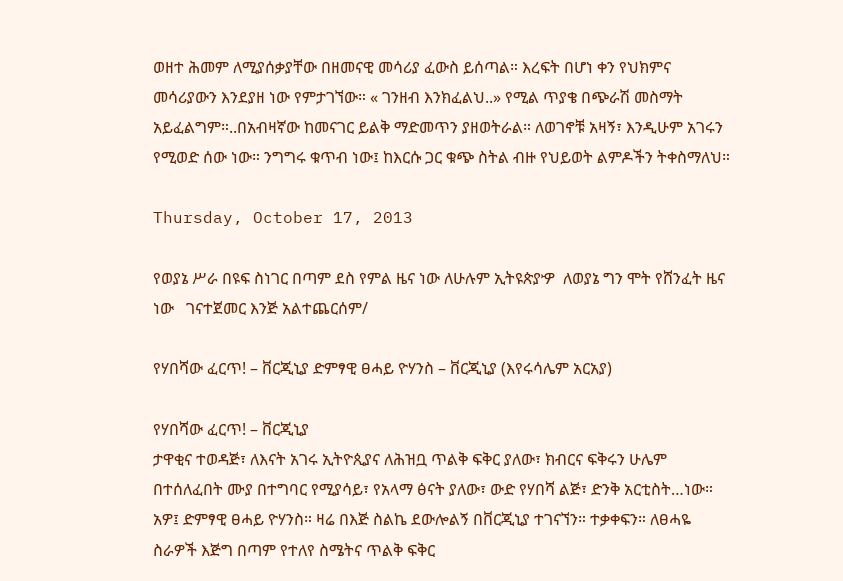ወዘተ ሕመም ለሚያሰቃያቸው በዘመናዊ መሳሪያ ፈውስ ይሰጣል። እረፍት በሆነ ቀን የህክምና መሳሪያውን እንደያዘ ነው የምታገኘው። « ገንዘብ እንክፈልህ..» የሚል ጥያቄ በጭራሽ መስማት አይፈልግም።..በአብዛኛው ከመናገር ይልቅ ማድመጥን ያዘወትራል። ለወገኖቹ አዛኝ፣ እንዲሁም አገሩን የሚወድ ሰው ነው። ንግግሩ ቁጥብ ነው፤ ከእርሱ ጋር ቁጭ ስትል ብዙ የህይወት ልምዶችን ትቀስማለህ።

Thursday, October 17, 2013

የወያኔ ሥራ በዩፍ ስነገር በጣም ደስ የምል ዜና ነው ለሁሉም ኢትዩጵያዏ  ለወያኔ ግን ሞት የሸንፈት ዜና ነው   ገናተጀመር እንጅ አልተጨርሰም/

የሃበሻው ፈርጥ! – ቨርጂኒያ ድምፃዊ ፀሓይ ዮሃንስ – ቨርጂኒያ (እየሩሳሌም አርአያ)

የሃበሻው ፈርጥ! – ቨርጂኒያ
ታዋቂና ተወዳጅ፣ ለእናት አገሩ ኢትዮጲያና ለሕዝቧ ጥልቅ ፍቅር ያለው፣ ክብርና ፍቅሩን ሁሌም በተሰለፈበት ሙያ በተግባር የሚያሳይ፣ የአላማ ፅናት ያለው፣ ውድ የሃበሻ ልጅ፣ ድንቅ አርቲስት…ነው። አዎ፤ ድምፃዊ ፀሓይ ዮሃንስ። ዛሬ በእጅ ስልኬ ደውሎልኝ በቨርጂኒያ ተገናኘን። ተቃቀፍን። ለፀሓዬ ስራዎች እጅግ በጣም የተለየ ስሜትና ጥልቅ ፍቅር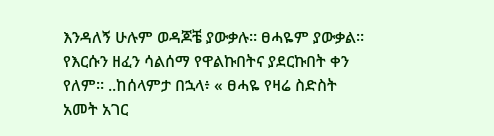እንዳለኝ ሁሉም ወዳጆቼ ያውቃሉ። ፀሓዬም ያውቃል። የእርሱን ዘፈን ሳልሰማ የዋልኩበትና ያደርኩበት ቀን የለም። ..ከሰላምታ በኋላ፥ « ፀሓዬ የዛሬ ስድስት አመት አገር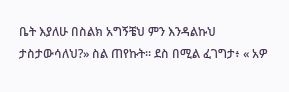ቤት እያለሁ በስልክ አግኝቼህ ምን እንዳልኩህ ታስታውሳለህ?» ስል ጠየኩት። ደስ በሚል ፈገግታ፥ « አዎ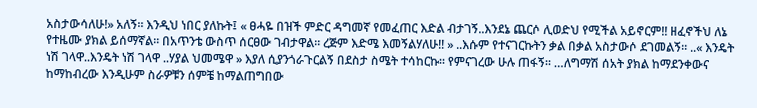አስታውሳለሁ!» አለኝ። እንዲህ ነበር ያለኩት፤ « ፀሓዬ በዝች ምድር ዳግመኛ የመፈጠር እድል ብታገኝ..እንደኔ ጨርሶ ሊወድህ የሚችል አይኖርም!! ዘፈኖችህ ለኔ የተዜሙ ያክል ይሰማኛል። በአጥንቴ ውስጥ ሰርፀው ገብታዋል። ረጅም እድሜ እመኝልሃለሁ!! » ..እሱም የተናገርኩትን ቃል በቃል አስታውሶ ደገመልኝ። ..« እንዴት ነሽ ገላዋ..እንዴት ነሽ ገላዋ ..ሃያል ህመሜዋ » እያለ ሲያንጎራጉርልኝ በደስታ ስሜት ተሳከርኩ። የምናገረው ሁሉ ጠፋኝ። …ለግማሽ ሰአት ያክል ከማደንቀውና ከማከብረው እንዲሁም ስራዎቹን ሰምቼ ከማልጠግበው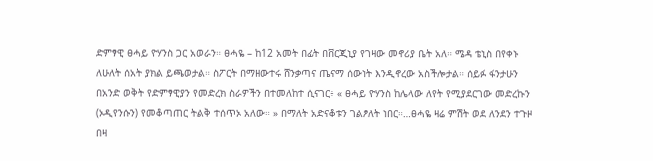ድምፃዊ ፀሓይ ዮሃንስ ጋር አወራን። ፀሓዬ – ከ12 አመት በፊት በቨርጂኒያ የገዛው መኖሪያ ቤት አለ። ሜዳ ቴኒስ በየቀኑ ለሁለት ሰአት ያክል ይጫወታል። ስፖርት በማዘውተሩ ሸንቃጣና ጤናማ ሰውነት እንዲኖረው አስችሎታል። ሰይፉ ፋንታሁን በአንድ ወቅት የድምፃዊያን የመድረክ ስራዎችን በተመለከተ ሲናገር፥ « ፀሓይ ዮሃንስ ከሌላው ለየት የሚያደርገው መድረኩን (ኦዲየንሱን) የመቆጣጠር ትልቅ ተሰጥኦ አለው። » በማለት አድናቆቱን ገልፆለት ነበር።…ፀሓዬ ዛሬ ምሽት ወደ ለንደን ተጉዞ በዛ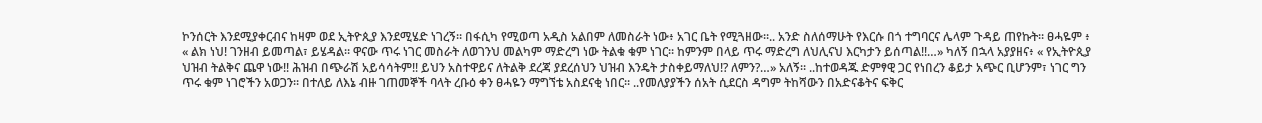ኮንሰርት እንደሚያቀርብና ከዛም ወደ ኢትዮጲያ እንደሚሄድ ነገረኝ። በፋሲካ የሚወጣ አዲስ አልበም ለመስራት ነው፥ አገር ቤት የሚጓዘው።.. አንድ ስለሰማሁት የእርሱ በጎ ተግባርና ሌላም ጉዳይ ጠየኩት። ፀሓዬም ፥ « ልክ ነህ! ገንዘብ ይመጣል፣ ይሄዳል። ዋናው ጥሩ ነገር መስራት ለወገንህ መልካም ማድረግ ነው ትልቁ ቁም ነገር። ከምንም በላይ ጥሩ ማድረግ ለህሊናህ እርካታን ይሰጣል!!…» ካለኝ በኋላ አያያዘና፥ « የኢትዮጲያ ህዝብ ትልቅና ጨዋ ነው!! ሕዝብ በጭራሽ አይሳሳትም!! ይህን አስተዋይና ለትልቅ ደረጃ ያደረሰህን ህዝብ እንዴት ታስቀይማለህ!? ለምን?…» አለኝ። ..ከተወዳጁ ድምፃዊ ጋር የነበረን ቆይታ አጭር ቢሆንም፣ ነገር ግን ጥሩ ቁም ነገሮችን አወጋን። በተለይ ለእኔ ብዙ ገጠመኞች ባላት ረቡዕ ቀን ፀሓዬን ማግኘቴ አስደናቂ ነበር። ..የመለያያችን ሰአት ሲደርስ ዳግም ትከሻውን በአድናቆትና ፍቅር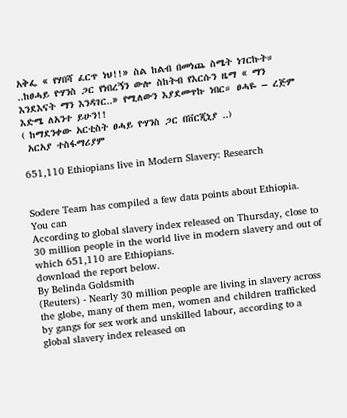አቅፌ « የሃበሻ ፈርጥ ነህ!!» ስል ከልብ በመነጨ ስሜት ነገርኩት። ..ከፀሓይ ዮሃንስ ጋር የነበረኝን ውሎ ስከትብ የእርሱን ዜማ « ማን እንደእናት ማን እንዳገር..» የሚለውን እያደመጥኩ ነበር። ፀሓዬ – ረጅም እድሜ ለአንተ ይሁን!!
( ከማደንቀው አርቲስት ፀሓይ ዮሃንስ ጋር በቨርጂኒያ ..)
 አርአያ ተስፋማሪያም

651,110 Ethiopians live in Modern Slavery: Research


Sodere Team has compiled a few data points about Ethiopia.  You can
According to global slavery index released on Thursday, close to 30 million people in the world live in modern slavery and out of which 651,110 are Ethiopians.
download the report below.
By Belinda Goldsmith
(Reuters) - Nearly 30 million people are living in slavery across the globe, many of them men, women and children trafficked by gangs for sex work and unskilled labour, according to a global slavery index released on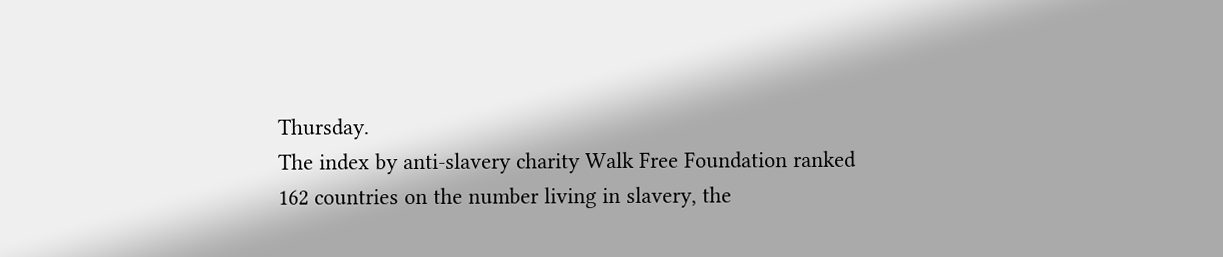Thursday.
The index by anti-slavery charity Walk Free Foundation ranked 162 countries on the number living in slavery, the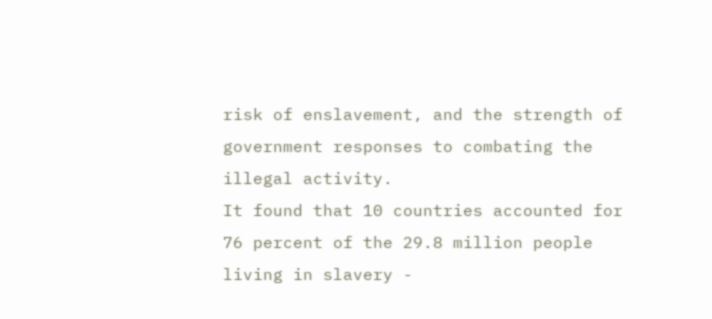risk of enslavement, and the strength of government responses to combating the illegal activity.
It found that 10 countries accounted for 76 percent of the 29.8 million people living in slavery -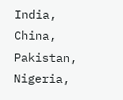India, China, Pakistan, Nigeria,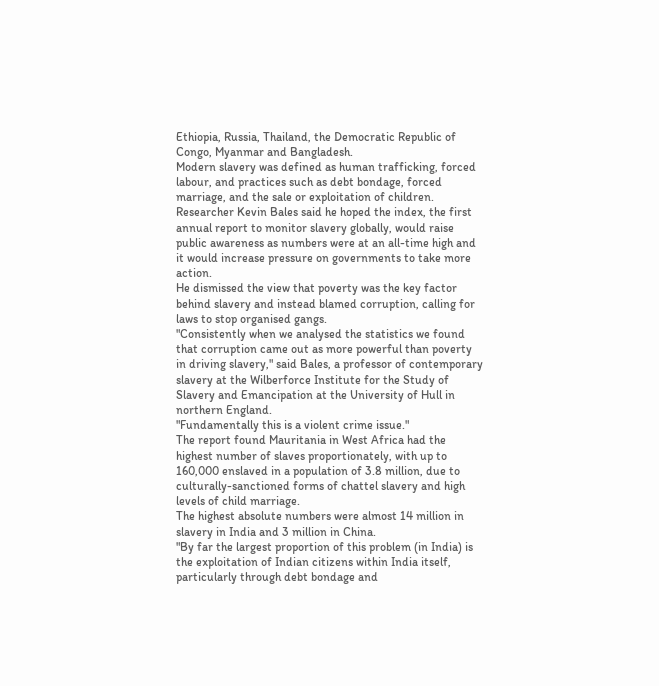Ethiopia, Russia, Thailand, the Democratic Republic of Congo, Myanmar and Bangladesh.
Modern slavery was defined as human trafficking, forced labour, and practices such as debt bondage, forced marriage, and the sale or exploitation of children.
Researcher Kevin Bales said he hoped the index, the first annual report to monitor slavery globally, would raise public awareness as numbers were at an all-time high and it would increase pressure on governments to take more action.
He dismissed the view that poverty was the key factor behind slavery and instead blamed corruption, calling for laws to stop organised gangs.
"Consistently when we analysed the statistics we found that corruption came out as more powerful than poverty in driving slavery," said Bales, a professor of contemporary slavery at the Wilberforce Institute for the Study of Slavery and Emancipation at the University of Hull in northern England.
"Fundamentally this is a violent crime issue."
The report found Mauritania in West Africa had the highest number of slaves proportionately, with up to 160,000 enslaved in a population of 3.8 million, due to culturally-sanctioned forms of chattel slavery and high levels of child marriage.
The highest absolute numbers were almost 14 million in slavery in India and 3 million in China.
"By far the largest proportion of this problem (in India) is the exploitation of Indian citizens within India itself, particularly through debt bondage and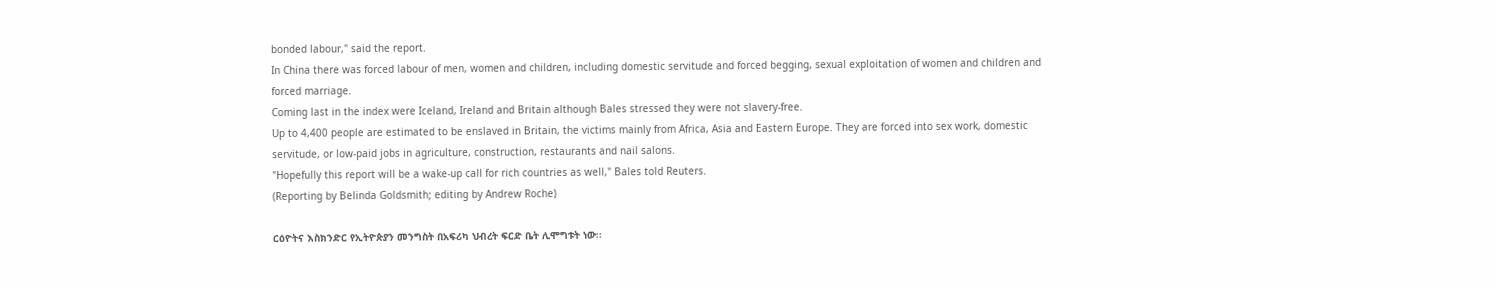bonded labour," said the report.
In China there was forced labour of men, women and children, including domestic servitude and forced begging, sexual exploitation of women and children and forced marriage.
Coming last in the index were Iceland, Ireland and Britain although Bales stressed they were not slavery-free.
Up to 4,400 people are estimated to be enslaved in Britain, the victims mainly from Africa, Asia and Eastern Europe. They are forced into sex work, domestic servitude, or low-paid jobs in agriculture, construction, restaurants and nail salons.
"Hopefully this report will be a wake-up call for rich countries as well," Bales told Reuters.
(Reporting by Belinda Goldsmith; editing by Andrew Roche)

ርዕዮትና እስክንድር የኢትዮጵያን መንግስት በአፍሪካ ህብረት ፍርድ ቤት ሊሞግቱት ነው፡፡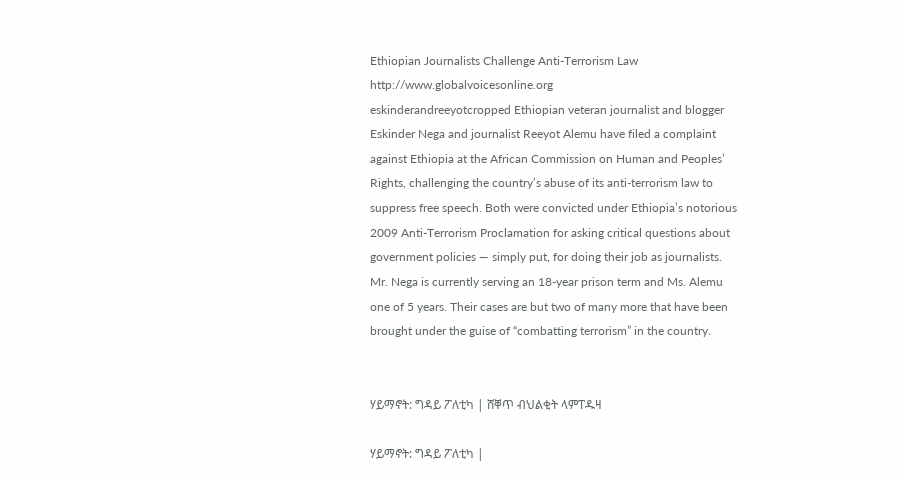Ethiopian Journalists Challenge Anti-Terrorism Law
http://www.globalvoicesonline.org
eskinderandreeyotcropped Ethiopian veteran journalist and blogger Eskinder Nega and journalist Reeyot Alemu have filed a complaint against Ethiopia at the African Commission on Human and Peoples’ Rights, challenging the country’s abuse of its anti-terrorism law to suppress free speech. Both were convicted under Ethiopia’s notorious 2009 Anti-Terrorism Proclamation for asking critical questions about government policies — simply put, for doing their job as journalists. Mr. Nega is currently serving an 18-year prison term and Ms. Alemu one of 5 years. Their cases are but two of many more that have been brought under the guise of “combatting terrorism” in the country.


ሃይማኖት: ግዳይ ፖለቲካ | ሸቐጥ ብህልቂት ላምፐዱዛ

ሃይማኖት: ግዳይ ፖለቲካ |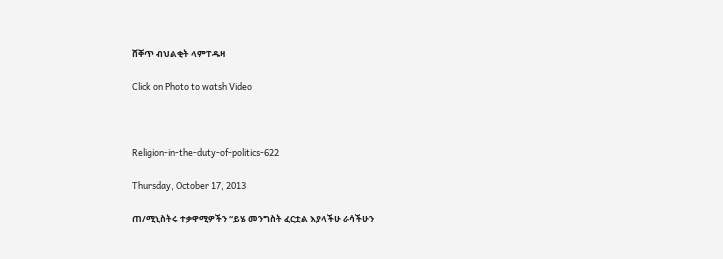ሸቐጥ ብህልቂት ላምፐዱዛ

Click on Photo to watsh Video



Religion-in-the-duty-of-politics-622

Thursday, October 17, 2013

ጠ/ሚኒስትሩ ተቃዋሚዎችን “ይሄ መንግስት ፈርቷል እያላችሁ ራሳችሁን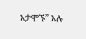አታሞኙ” አሉ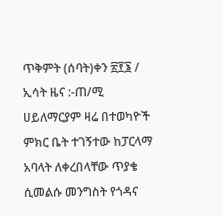ጥቅምት (ሰባት)ቀን ፳፻፮ / ኢሳት ዜና :-ጠ/ሚ ሀይለማርያም ዛሬ በተወካዮች ምክር ቤት ተገኝተው ከፓርላማ አባላት ለቀረበላቸው ጥያቄ ሲመልሱ መንግስት የጎዳና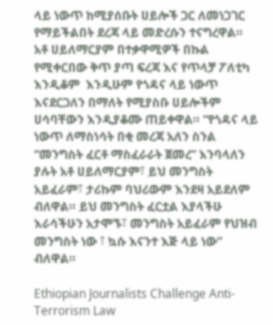ላይ ነውጥ ከሚያሰቡት ሀይሎች ጋር ለመነጋገር የማይችልበት ደረጃ ላይ መድረሱን ተናግረዋል።
አቶ ሀይለማርያም በተቃዋሚዎች በኩል የሚቀርበው ቅጥ ያጣ ፍረጃ እና የጥላቻ ፖለቲካ እንዲቆም  እንዲሁም የጎዳና ላይ ነውጥ እናደርጋለን በማለት የሚያስቡ ሀይሎችም ሀሳባቸውን እንዲያቆሙ ጠይቀዋል። “የጎዳና ላይ ነውጥ ለማስነሳት በቂ መረጃ አለን ስንል “መንግስት ፈርቶ ማስፈራራት ጀመረ” እንባላለን ያሉት አቶ ሀይለማርያም፣ ይህ መንግስት አይፈራም፣ ታሪኩም ባህሪውም እንደዛ አይደለም ብለዋል። ይህ መንግስት ፈርቷል እያላችሁ እራሳችሁን አታሞኙ፣ መንግስት አይፈራም የህዝብ መንግስት ነው ፣ ኳሱ እናንተ እጅ ላይ ነው” ብለዋል።

Ethiopian Journalists Challenge Anti-Terrorism Law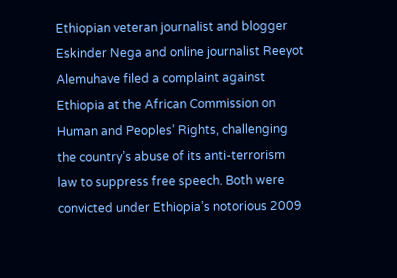Ethiopian veteran journalist and blogger Eskinder Nega and online journalist Reeyot Alemuhave filed a complaint against Ethiopia at the African Commission on Human and Peoples’ Rights, challenging the country’s abuse of its anti-terrorism law to suppress free speech. Both were convicted under Ethiopia’s notorious 2009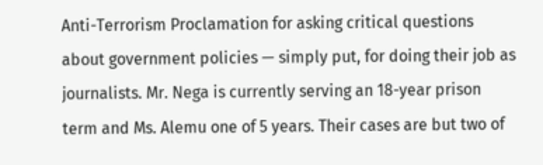Anti-Terrorism Proclamation for asking critical questions about government policies — simply put, for doing their job as journalists. Mr. Nega is currently serving an 18-year prison term and Ms. Alemu one of 5 years. Their cases are but two of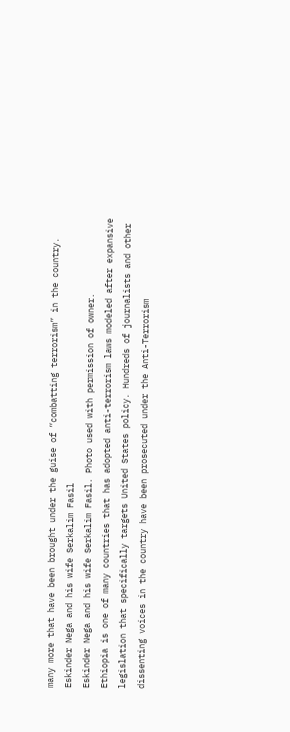many more that have been brought under the guise of “combatting terrorism” in the country.
Eskinder Nega and his wife Serkalim Fasil
Eskinder Nega and his wife Serkalim Fasil. Photo used with permission of owner.
Ethiopia is one of many countries that has adopted anti-terrorism laws modeled after expansive legislation that specifically targets United States policy. Hundreds of journalists and other dissenting voices in the country have been prosecuted under the Anti-Terrorism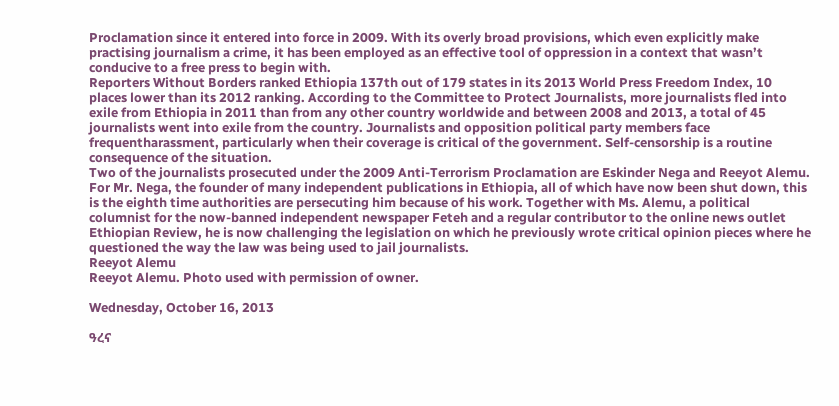Proclamation since it entered into force in 2009. With its overly broad provisions, which even explicitly make practising journalism a crime, it has been employed as an effective tool of oppression in a context that wasn’t conducive to a free press to begin with.
Reporters Without Borders ranked Ethiopia 137th out of 179 states in its 2013 World Press Freedom Index, 10 places lower than its 2012 ranking. According to the Committee to Protect Journalists, more journalists fled into exile from Ethiopia in 2011 than from any other country worldwide and between 2008 and 2013, a total of 45 journalists went into exile from the country. Journalists and opposition political party members face frequentharassment, particularly when their coverage is critical of the government. Self-censorship is a routine consequence of the situation.
Two of the journalists prosecuted under the 2009 Anti-Terrorism Proclamation are Eskinder Nega and Reeyot Alemu. For Mr. Nega, the founder of many independent publications in Ethiopia, all of which have now been shut down, this is the eighth time authorities are persecuting him because of his work. Together with Ms. Alemu, a political columnist for the now-banned independent newspaper Feteh and a regular contributor to the online news outlet Ethiopian Review, he is now challenging the legislation on which he previously wrote critical opinion pieces where he questioned the way the law was being used to jail journalists.
Reeyot Alemu
Reeyot Alemu. Photo used with permission of owner.

Wednesday, October 16, 2013

ዓረና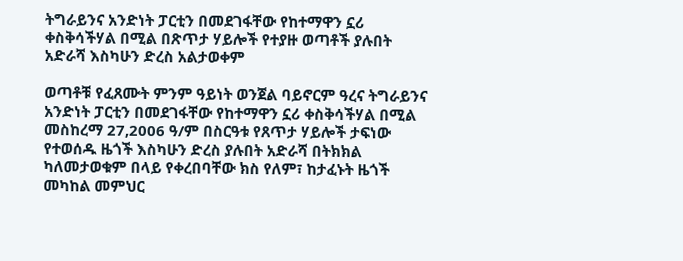ትግራይንና አንድነት ፓርቲን በመደገፋቸው የከተማዋን ኗሪ ቀስቅሳችሃል በሚል በጽጥታ ሃይሎች የተያዙ ወጣቶች ያሉበት አድራሻ እስካሁን ድረስ አልታወቀም

ወጣቶቹ የፈጸሙት ምንም ዓይነት ወንጀል ባይኖርም ዓረና ትግራይንና አንድነት ፓርቲን በመደገፋቸው የከተማዋን ኗሪ ቀስቅሳችሃል በሚል መስከረማ 27,2006 ዓ/ም በስርዓቱ የጸጥታ ሃይሎች ታፍነው የተወሰዱ ዜጎች እስካሁን ድረስ ያሉበት አድራሻ በትክክል ካለመታወቁም በላይ የቀረበባቸው ክስ የለም፣ ከታፈኑት ዜጎች መካከል መምህር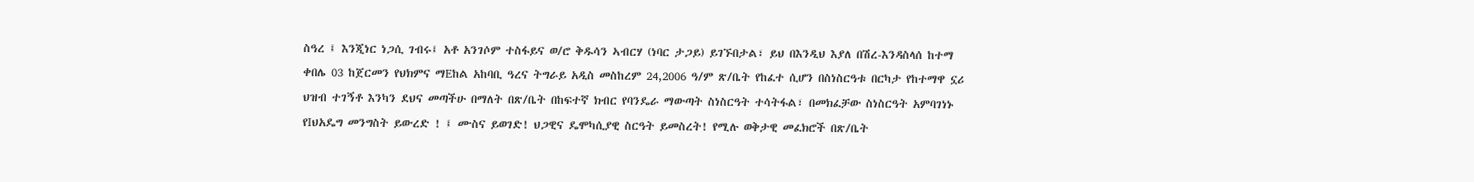ስዓረ ፤ እንጂነር ነጋሲ ገብሩ፤ አቶ አንገሶም ተስፋይና ወ/ሮ ቅዱሳን ኣብርሃ (ነባር ታጋይ) ይገኙበታል፣ ይህ በእንዲህ እያለ በሽረ-እንዳስላሰ ከተማ ቀበሌ 03 ከጀርመን የህክምና ማEከል አከባቢ ዓረና ትግራይ አዲስ መስከረም 24,2006 ዓ/ም ጽ/ቤት የከፈተ ሲሆን በስነስርዓቱ በርካታ የከተማዋ ኗሪ ህዝብ ተገኝቶ እንካን ደህና መጣችሁ በማለት በጽ/ቤት በከፍተኛ ክብር የባንዴራ ማውጣት ስነስርዓት ተሳትፋል፣ በመክፈቻው ስነስርዓት አምባገነኑ የIህአዴግ መንግስት ይውረድ ! ፤ ሙስና ይወገድ! ህጋዊና ዴሞካሲያዊ ስርዓት ይመስረት! የሚሉ ወቅታዊ መፈክሮች በጽ/ቤት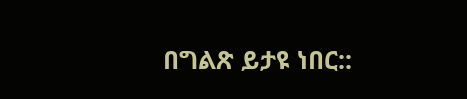በግልጽ ይታዩ ነበር::